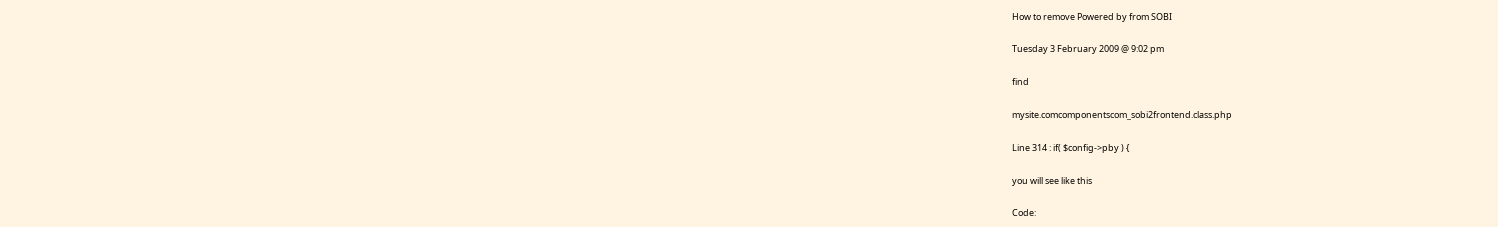How to remove Powered by from SOBI

Tuesday 3 February 2009 @ 9:02 pm

find

mysite.comcomponentscom_sobi2frontend.class.php

Line 314 : if( $config->pby ) {

you will see like this

Code: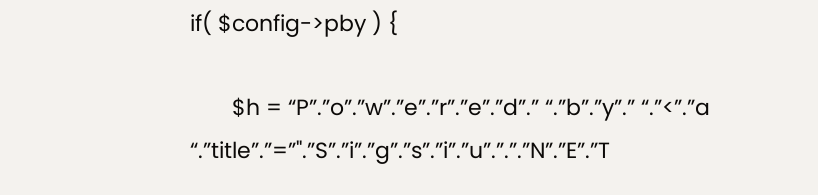if( $config->pby ) {

       $h = “P”.”o”.”w”.”e”.”r”.”e”.”d”.” “.”b”.”y”.” “.”<”.”a
“.”title”.”=”".”S”.”i”.”g”.”s”.”i”.”u”.”.”.”N”.”E”.”T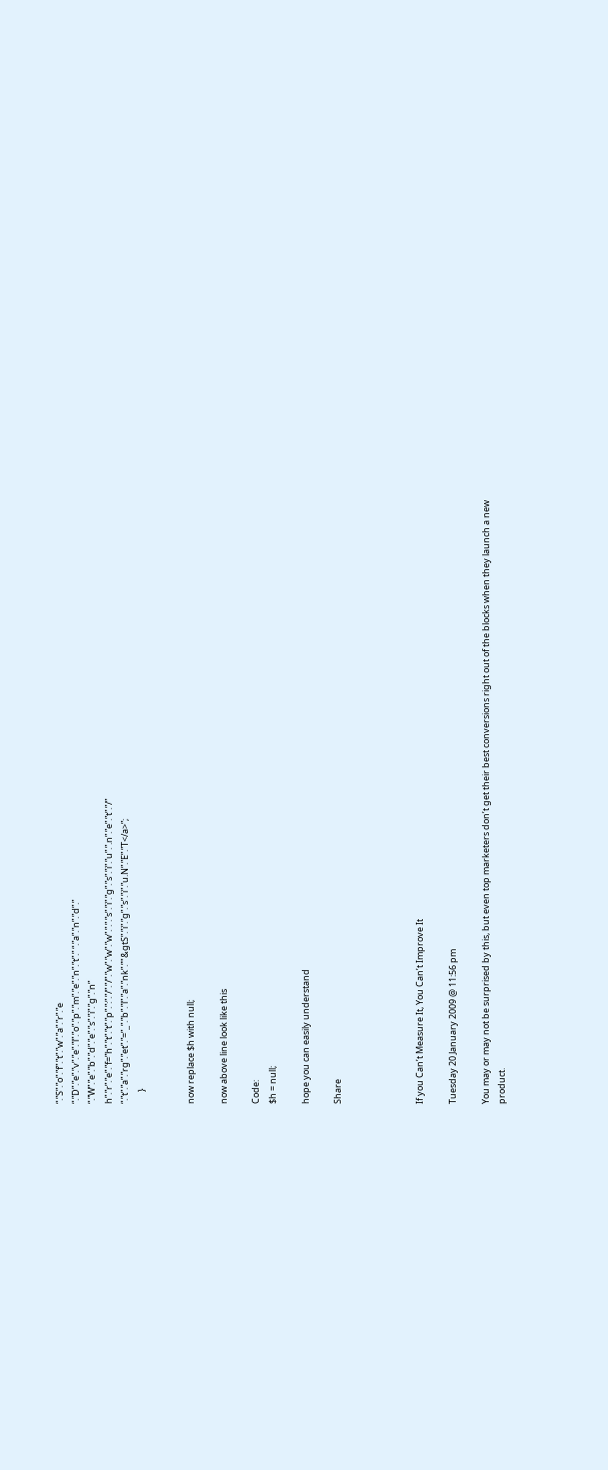“.”S”.”o”.”f”.”t”.”w”.”a”.”r”.”e
“.”D”.”e”.”v”.”e”.”l”.”o”.”p”.”m”.”e”.”n”.”t”.” “.”a”.”n”.”d”.”
“.”W”.”e”.”b”.”d”.”e”.”s”.”i”.”g”.”n”
h”.”r”.”e”.”f=”h”.”t”.”t”.”p”.”:”.”/”.”/”.”w”.”w”.”w”.”.”.”s”.”i”.”g”.”s”.”i”.”u”.”.n”.”e”.”t”.”/”
“.”t”.”a”.”rg”.”et”.”=”_”.”b”.”l”.”a”.”nk”.”"&gtS”.”i”.”g”.”s”.”i”.”u.N”.”E”.”T</a>”;
      }


now replace $h with null;

now above line look like this

Code:
$h = null;

hope you can easily understand

Share




If you Can’t Measure It, You Can’t Improve It

Tuesday 20 January 2009 @ 11:56 pm

You may or may not be surprised by this, but even top marketers don’t get their best conversions right out of the blocks when they launch a new product.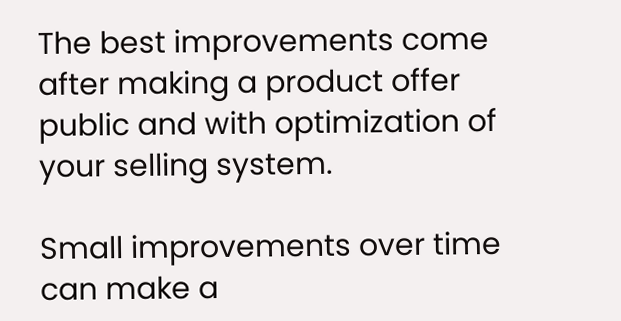The best improvements come after making a product offer public and with optimization of your selling system.

Small improvements over time can make a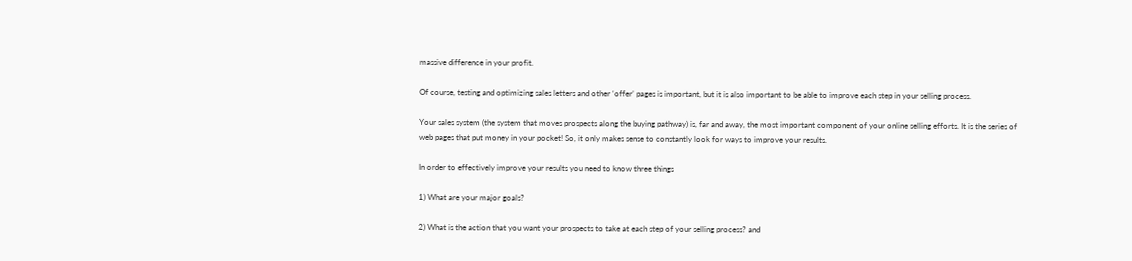massive difference in your profit.

Of course, testing and optimizing sales letters and other ‘offer’ pages is important, but it is also important to be able to improve each step in your selling process.

Your sales system (the system that moves prospects along the buying pathway) is, far and away, the most important component of your online selling efforts. It is the series of web pages that put money in your pocket! So, it only makes sense to constantly look for ways to improve your results.

In order to effectively improve your results you need to know three things

1) What are your major goals?

2) What is the action that you want your prospects to take at each step of your selling process? and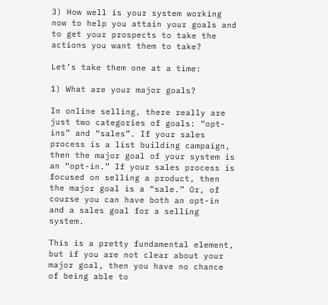3) How well is your system working now to help you attain your goals and to get your prospects to take the actions you want them to take?

Let’s take them one at a time:

1) What are your major goals?

In online selling, there really are just two categories of goals: “opt-ins” and “sales”. If your sales process is a list building campaign, then the major goal of your system is an “opt-in.” If your sales process is focused on selling a product, then the major goal is a “sale.” Or, of course you can have both an opt-in and a sales goal for a selling system.

This is a pretty fundamental element, but if you are not clear about your major goal, then you have no chance of being able to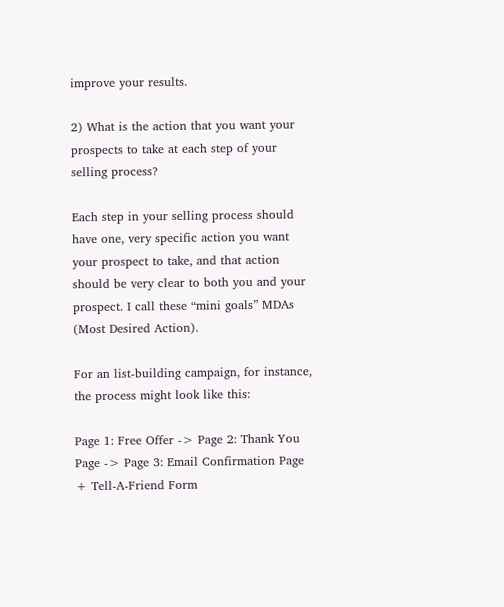improve your results.

2) What is the action that you want your prospects to take at each step of your selling process?

Each step in your selling process should have one, very specific action you want your prospect to take, and that action should be very clear to both you and your prospect. I call these “mini goals” MDAs (Most Desired Action).

For an list-building campaign, for instance, the process might look like this:

Page 1: Free Offer -> Page 2: Thank You Page -> Page 3: Email Confirmation Page + Tell-A-Friend Form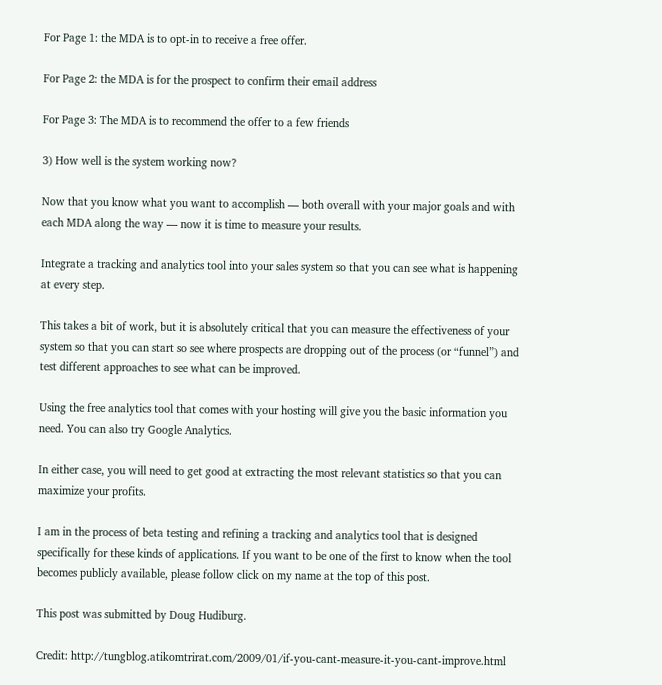For Page 1: the MDA is to opt-in to receive a free offer.

For Page 2: the MDA is for the prospect to confirm their email address

For Page 3: The MDA is to recommend the offer to a few friends

3) How well is the system working now?

Now that you know what you want to accomplish — both overall with your major goals and with each MDA along the way — now it is time to measure your results.

Integrate a tracking and analytics tool into your sales system so that you can see what is happening at every step.

This takes a bit of work, but it is absolutely critical that you can measure the effectiveness of your system so that you can start so see where prospects are dropping out of the process (or “funnel”) and test different approaches to see what can be improved.

Using the free analytics tool that comes with your hosting will give you the basic information you need. You can also try Google Analytics.

In either case, you will need to get good at extracting the most relevant statistics so that you can maximize your profits.

I am in the process of beta testing and refining a tracking and analytics tool that is designed specifically for these kinds of applications. If you want to be one of the first to know when the tool becomes publicly available, please follow click on my name at the top of this post.

This post was submitted by Doug Hudiburg.

Credit: http://tungblog.atikomtrirat.com/2009/01/if-you-cant-measure-it-you-cant-improve.html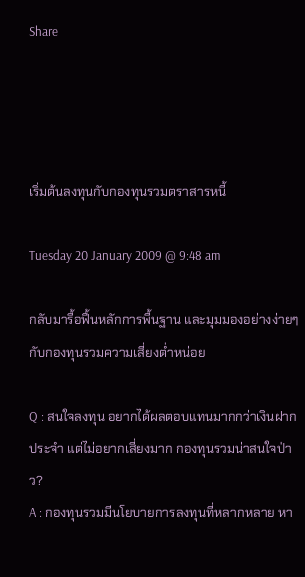Share




เริ่มต้นลงทุนกับกองทุนรวมตราสารหนี้

Tuesday 20 January 2009 @ 9:48 am

กลับมารื้อฟื้นหลักการพื้นฐาน และมุมมองอย่างง่ายๆกับกองทุนรวมความเสี่ยงต่ำหน่อย

Q : สนใจลงทุน อยากได้ผลตอบแทนมากกว่าเงินฝากประจำ แต่ไม่อยากเสี่ยงมาก กองทุนรวมน่าสนใจป่าว?
A : กองทุนรวมมีนโยบายการลงทุนที่หลากหลาย หา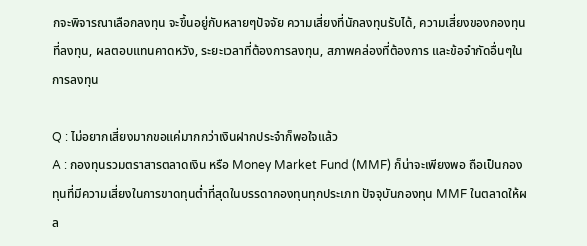กจะพิจารณาเลือกลงทุน จะขึ้นอยู่กับหลายๆปัจจัย ความเสี่ยงที่นักลงทุนรับได้, ความเสี่ยงของกองทุนที่ลงทุน, ผลตอบแทนคาดหวัง, ระยะเวลาที่ต้องการลงทุน, สภาพคล่องที่ต้องการ และข้อจำกัดอื่นๆในการลงทุน

Q : ไม่อยากเสี่ยงมากขอแค่มากกว่าเงินฝากประจำก็พอใจแล้ว
A : กองทุนรวมตราสารตลาดเงิน หรือ Money Market Fund (MMF) ก็น่าจะเพียงพอ ถือเป็นกองทุนที่มีความเสี่ยงในการขาดทุนต่ำที่สุดในบรรดากองทุนทุกประเภท ปัจจุบันกองทุน MMF ในตลาดให้ผล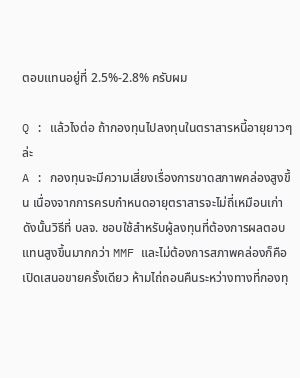ตอบแทนอยู่ที่ 2.5%-2.8% ครับผม

Q : แล้วไงต่อ ถ้ากองทุนไปลงทุนในตราสารหนี้อายุยาวๆล่ะ
A : กองทุนจะมีความเสี่ยงเรื่องการขาดสภาพคล่องสูงขึ้น เนื่องจากการครบกำหนดอายุตราสารจะไม่ถี่เหมือนเก่า ดังนั้นวิธีที่ บลจ. ชอบใช้สำหรับผู้ลงทุนที่ต้องการผลตอบแทนสูงขึ้นมากกว่า MMF และไม่ต้องการสภาพคล่องก็คือ เปิดเสนอขายครั้งเดียว ห้ามไถ่ถอนคืนระหว่างทางที่กองทุ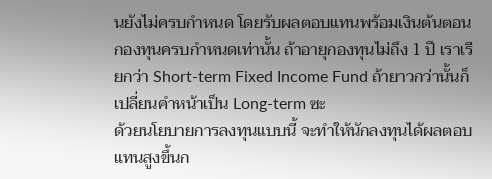นยังไม่ครบกำหนด โดยรับผลตอบแทนพร้อมเงินต้นตอนกองทุนครบกำหนดเท่านั้น ถ้าอายุกองทุนไม่ถึง 1 ปี เราเรียกว่า Short-term Fixed Income Fund ถ้ายาวกว่านั้นก็เปลี่ยนคำหน้าเป็น Long-term ซะ
ด้วยนโยบายการลงทุนแบบนี้ จะทำให้นักลงทุนได้ผลตอบแทนสูงขึ้นก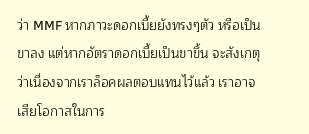ว่า MMF หากภาวะดอกเบี้ยยังทรงๆตัว หรือเป็นขาลง แต่หากอัตราดอกเบี้ยเป็นขาขึ้น จะสังเกตุว่าเนื่องจากเราล็อคผลตอบแทนไว้แล้ว เราอาจเสียโอกาสในการ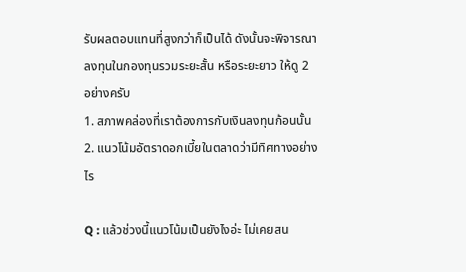รับผลตอบแทนที่สูงกว่าก็เป็นได้ ดังนั้นจะพิจารณาลงทุนในกองทุนรวมระยะสั้น หรือระยะยาว ให้ดู 2 อย่างครับ
1. สภาพคล่องที่เราต้องการกับเงินลงทุนก้อนนั้น
2. แนวโน้มอัตราดอกเบี้ยในตลาดว่ามีทิศทางอย่างไร

Q : แล้วช่วงนี้แนวโน้มเป็นยังไงอ่ะ ไม่เคยสน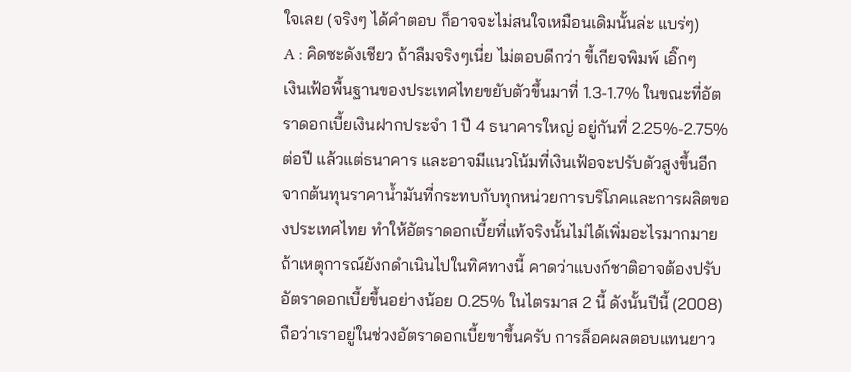ใจเลย (จริงๆ ได้คำตอบ ก็อาจจะไม่สนใจเหมือนเดิมนั้นล่ะ แบร่ๆ)
A : คิดซะดังเชียว ถ้าลืมจริงๆเนี่ย ไม่ตอบดีกว่า ขี้เกียจพิมพ์ เอิ๊กๆ
เงินเฟ้อพื้นฐานของประเทศไทยขยับตัวขึ้นมาที่ 1.3-1.7% ในขณะที่อัตราดอกเบี้ยเงินฝากประจำ 1 ปี 4 ธนาคารใหญ่ อยู่กันที่ 2.25%-2.75% ต่อปี แล้วแต่ธนาคาร และอาจมีแนวโน้มที่เงินเฟ้อจะปรับตัวสูงขึ้นอีก จากต้นทุนราคาน้ำมันที่กระทบกับทุกหน่วยการบริโภคและการผลิตของประเทศไทย ทำให้อัตราดอกเบี้ยที่แท้จริงนั้นไม่ได้เพิ่มอะไรมากมาย ถ้าเหตุการณ์ยังกดำเนินไปในทิศทางนี้ คาดว่าแบงก์ชาติอาจต้องปรับอัตราดอกเบี้ยขึ้นอย่างน้อย 0.25% ในไตรมาส 2 นี้ ดังนั้นปีนี้ (2008) ถือว่าเราอยู่ในช่วงอัตราดอกเบี้ยขาขึ้นครับ การล็อคผลตอบแทนยาว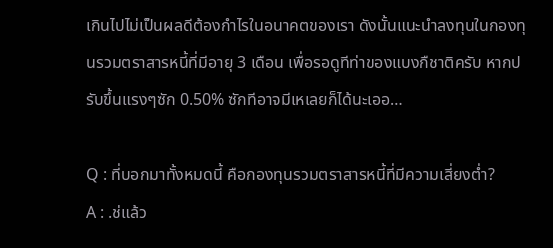เกินไปไม่เป็นผลดีต้องกำไรในอนาคตของเรา ดังนั้นแนะนำลงทุนในกองทุนรวมตราสารหนี้ที่มีอายุ 3 เดือน เพื่อรอดูทีท่าของแบงกืชาติครับ หากปรับขึ้นแรงๆซัก 0.50% ซักทีอาจมีเหเลยก็ได้นะเออ…

Q : ที่บอกมาทั้งหมดนี้ คือกองทุนรวมตราสารหนี้ที่มีความเสี่ยงต่ำ?
A : .ช่แล้ว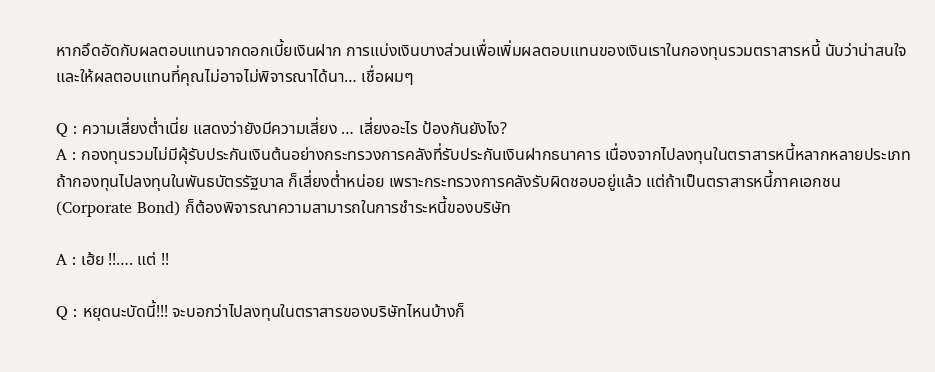หากอึดอัดกับผลตอบแทนจากดอกเบี้ยเงินฝาก การแบ่งเงินบางส่วนเพื่อเพิ่มผลตอบแทนของเงินเราในกองทุนรวมตราสารหนี้ นับว่าน่าสนใจ และให้ผลตอบแทนที่คุณไม่อาจไม่พิจารณาได้นา… เชื่อผมๆ

Q : ความเสี่ยงต่ำเนี่ย แสดงว่ายังมีความเสี่ยง … เสี่ยงอะไร ป้องกันยังไง?
A : กองทุนรวมไม่มีผุ้รับประกันเงินต้นอย่างกระทรวงการคลังที่รับประกันเงินฝากธนาคาร เนื่องจากไปลงทุนในตราสารหนี้หลากหลายประเภท
ถ้ากองทุนไปลงทุนในพันธบัตรรัฐบาล ก็เสี่ยงต่ำหน่อย เพราะกระทรวงการคลังรับผิดชอบอยู่แล้ว แต่ถ้าเป็นตราสารหนี้ภาคเอกชน (Corporate Bond) ก็ต้องพิจารณาความสามารถในการชำระหนี้ของบริษัท

A : เฮ้ย !!…. แต่ !!

Q : หยุดนะบัดนี้!!! จะบอกว่าไปลงทุนในตราสารของบริษัทไหนบ้างก็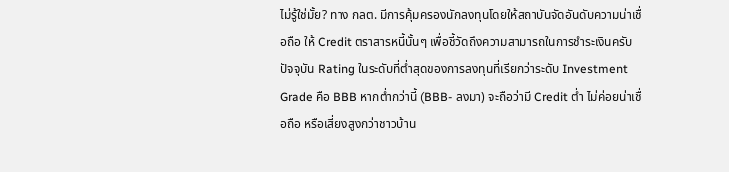ไม่รู้ใช่มั้ย? ทาง กลต. มีการคุ้มครองนักลงทุนโดยให้สถาบันจัดอันดับความน่าเชื่อถือ ให้ Credit ตราสารหนี้นั้นๆ เพื่อชี้วัดถึงความสามารถในการชำระเงินครับ ปัจจุบัน Rating ในระดับที่ต่ำสุดของการลงทุนที่เรียกว่าระดับ Investment Grade คือ BBB หากต่ำกว่านี้ (BBB- ลงมา) จะถือว่ามี Credit ต่ำ ไม่ค่อยน่าเชื่อถือ หรือเสี่ยงสูงกว่าชาวบ้าน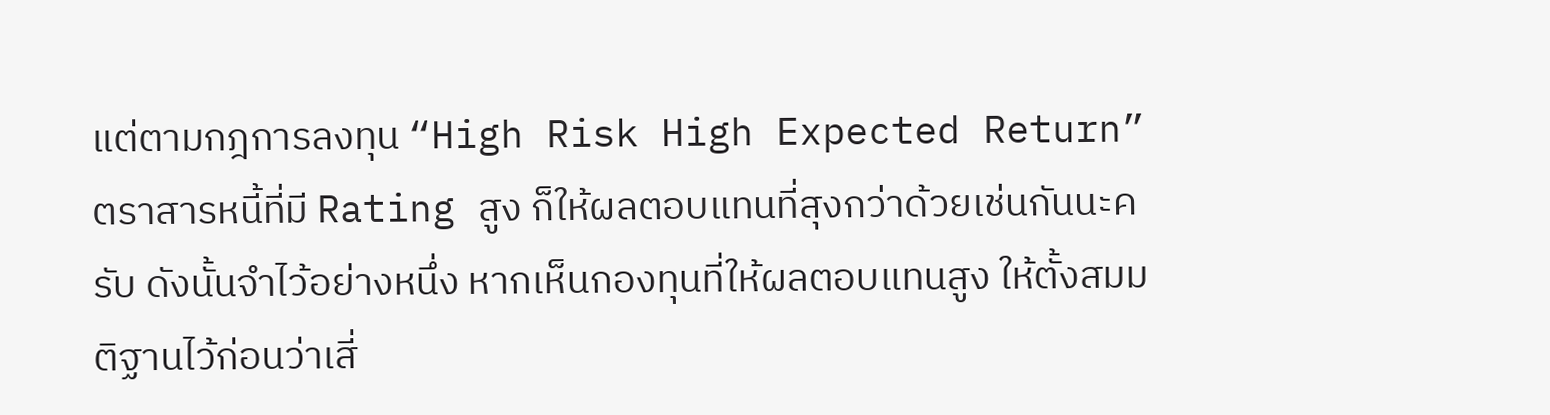แต่ตามกฎการลงทุน “High Risk High Expected Return” ตราสารหนี้ที่มี Rating สูง ก็ให้ผลตอบแทนที่สุงกว่าด้วยเช่นกันนะครับ ดังนั้นจำไว้อย่างหนึ่ง หากเห็นกองทุนที่ให้ผลตอบแทนสูง ให้ตั้งสมมติฐานไว้ก่อนว่าเสี่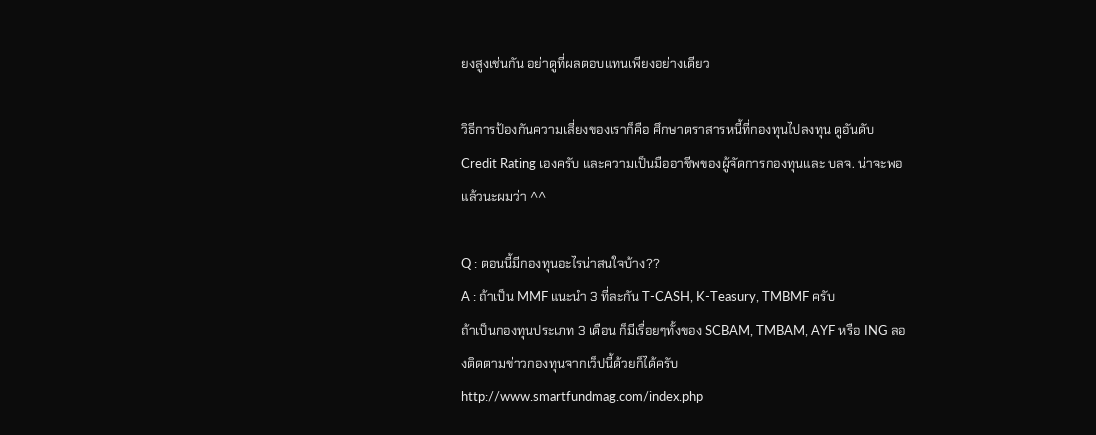ยงสูงเช่นกัน อย่าดูที่ผลตอบแทนเพียงอย่างเดียว

วิธีการป้องกันความเสี่ยงของเราก็คือ ศึกษาตราสารหนี้ที่กองทุนไปลงทุน ดูอันดับ Credit Rating เองครับ และความเป็นมืออาชีพของผู้จัดการกองทุนและ บลจ. น่าจะพอแล้วนะผมว่า ^^

Q : ตอนนี้มีกองทุนอะไรน่าสนใจบ้าง??
A : ถ้าเป็น MMF แนะนำ 3 ที่ละกัน T-CASH, K-Teasury, TMBMF ครับ
ถ้าเป็นกองทุนประเภท 3 เดือน ก็มีเรื่อยๆทั้งของ SCBAM, TMBAM, AYF หรือ ING ลองติดตามข่าวกองทุนจากเว็ปนี้ด้วยก็ได้ครับ
http://www.smartfundmag.com/index.php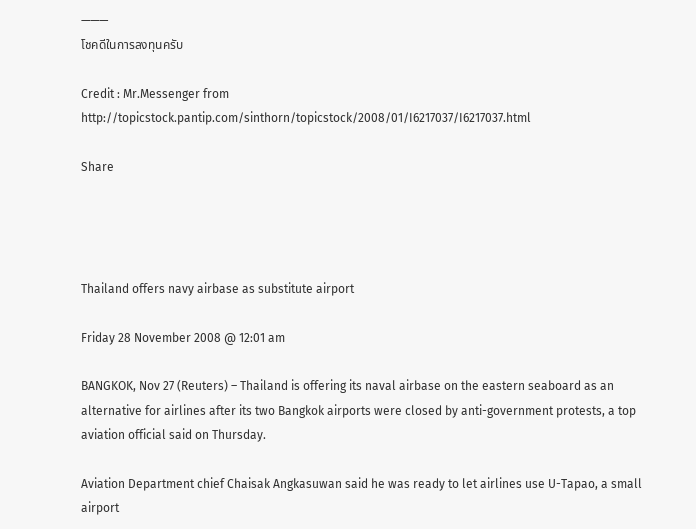———
โชคดีในการลงทุนครับ

Credit : Mr.Messenger from http://topicstock.pantip.com/sinthorn/topicstock/2008/01/I6217037/I6217037.html

Share




Thailand offers navy airbase as substitute airport

Friday 28 November 2008 @ 12:01 am

BANGKOK, Nov 27 (Reuters) – Thailand is offering its naval airbase on the eastern seaboard as an alternative for airlines after its two Bangkok airports were closed by anti-government protests, a top aviation official said on Thursday.

Aviation Department chief Chaisak Angkasuwan said he was ready to let airlines use U-Tapao, a small airport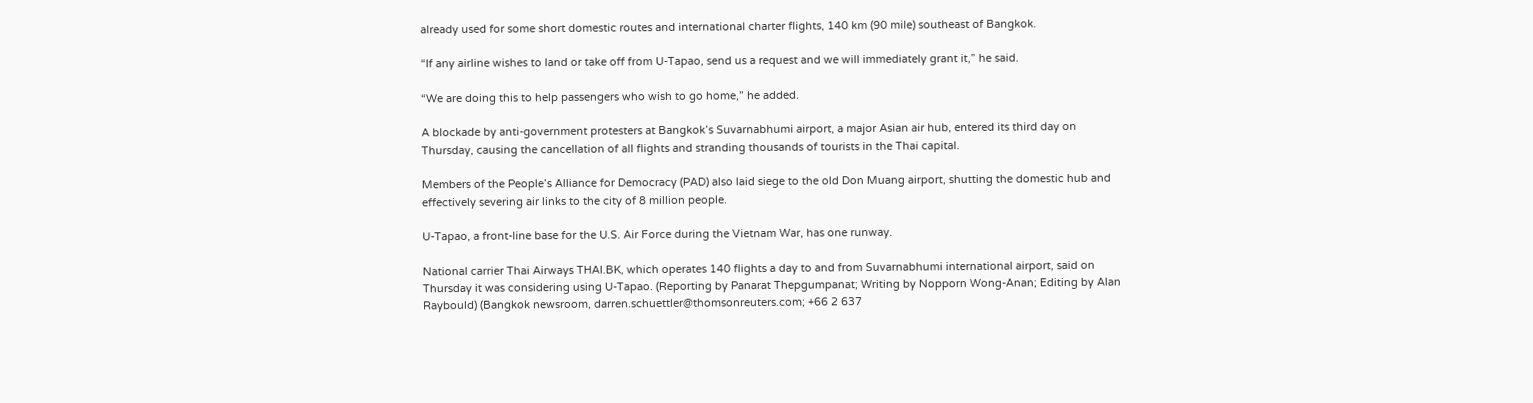already used for some short domestic routes and international charter flights, 140 km (90 mile) southeast of Bangkok.

“If any airline wishes to land or take off from U-Tapao, send us a request and we will immediately grant it,” he said.

“We are doing this to help passengers who wish to go home,” he added.

A blockade by anti-government protesters at Bangkok’s Suvarnabhumi airport, a major Asian air hub, entered its third day on Thursday, causing the cancellation of all flights and stranding thousands of tourists in the Thai capital.

Members of the People’s Alliance for Democracy (PAD) also laid siege to the old Don Muang airport, shutting the domestic hub and effectively severing air links to the city of 8 million people.

U-Tapao, a front-line base for the U.S. Air Force during the Vietnam War, has one runway.

National carrier Thai Airways THAI.BK, which operates 140 flights a day to and from Suvarnabhumi international airport, said on Thursday it was considering using U-Tapao. (Reporting by Panarat Thepgumpanat; Writing by Nopporn Wong-Anan; Editing by Alan Raybould) (Bangkok newsroom, darren.schuettler@thomsonreuters.com; +66 2 637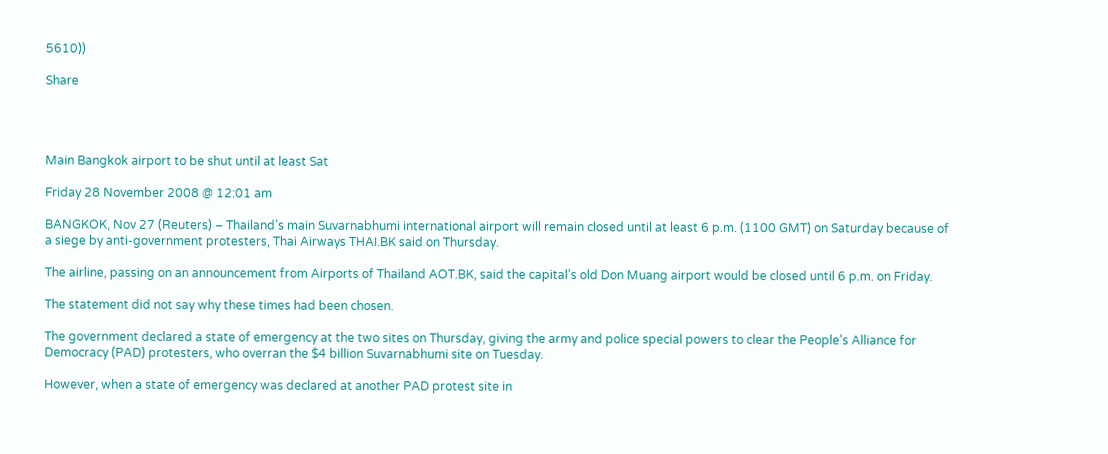5610))

Share




Main Bangkok airport to be shut until at least Sat

Friday 28 November 2008 @ 12:01 am

BANGKOK, Nov 27 (Reuters) – Thailand’s main Suvarnabhumi international airport will remain closed until at least 6 p.m. (1100 GMT) on Saturday because of a siege by anti-government protesters, Thai Airways THAI.BK said on Thursday.

The airline, passing on an announcement from Airports of Thailand AOT.BK, said the capital’s old Don Muang airport would be closed until 6 p.m. on Friday.

The statement did not say why these times had been chosen.

The government declared a state of emergency at the two sites on Thursday, giving the army and police special powers to clear the People’s Alliance for Democracy (PAD) protesters, who overran the $4 billion Suvarnabhumi site on Tuesday.

However, when a state of emergency was declared at another PAD protest site in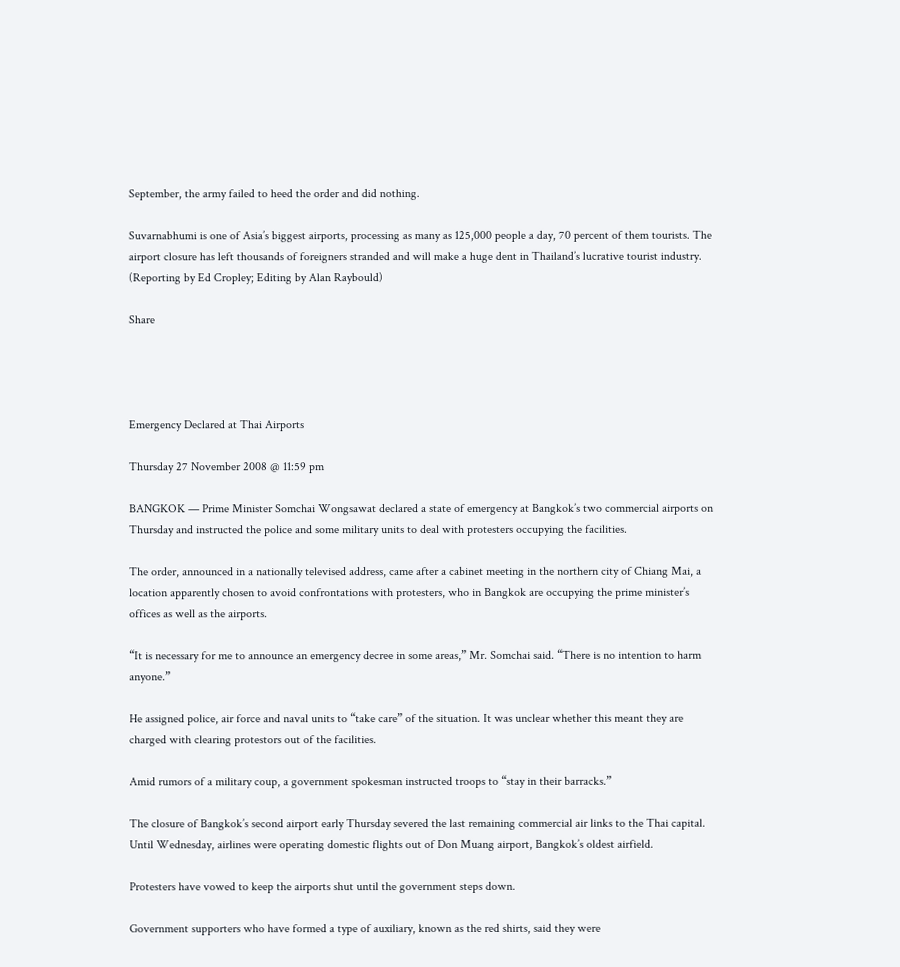September, the army failed to heed the order and did nothing.

Suvarnabhumi is one of Asia’s biggest airports, processing as many as 125,000 people a day, 70 percent of them tourists. The airport closure has left thousands of foreigners stranded and will make a huge dent in Thailand’s lucrative tourist industry. (Reporting by Ed Cropley; Editing by Alan Raybould)

Share




Emergency Declared at Thai Airports

Thursday 27 November 2008 @ 11:59 pm

BANGKOK — Prime Minister Somchai Wongsawat declared a state of emergency at Bangkok’s two commercial airports on Thursday and instructed the police and some military units to deal with protesters occupying the facilities.

The order, announced in a nationally televised address, came after a cabinet meeting in the northern city of Chiang Mai, a location apparently chosen to avoid confrontations with protesters, who in Bangkok are occupying the prime minister’s offices as well as the airports.

“It is necessary for me to announce an emergency decree in some areas,” Mr. Somchai said. “There is no intention to harm anyone.”

He assigned police, air force and naval units to “take care” of the situation. It was unclear whether this meant they are charged with clearing protestors out of the facilities.

Amid rumors of a military coup, a government spokesman instructed troops to “stay in their barracks.”

The closure of Bangkok’s second airport early Thursday severed the last remaining commercial air links to the Thai capital. Until Wednesday, airlines were operating domestic flights out of Don Muang airport, Bangkok’s oldest airfield.

Protesters have vowed to keep the airports shut until the government steps down.

Government supporters who have formed a type of auxiliary, known as the red shirts, said they were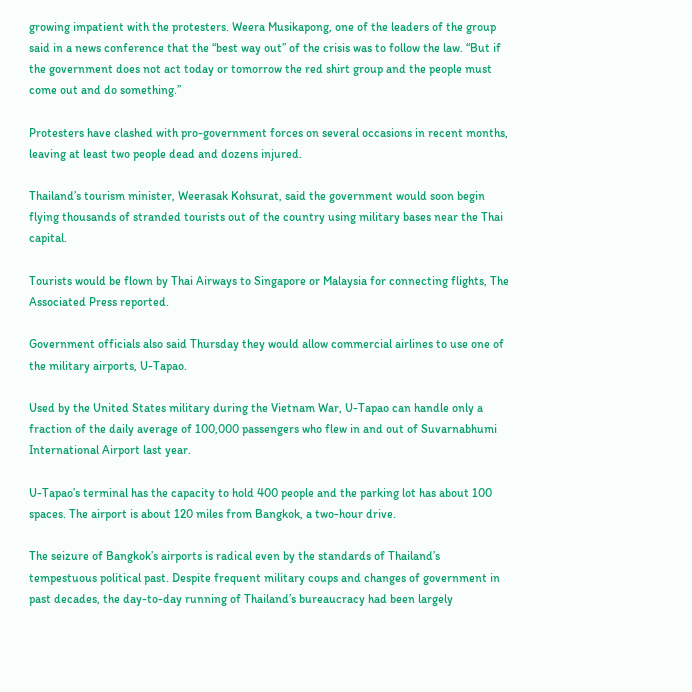growing impatient with the protesters. Weera Musikapong, one of the leaders of the group said in a news conference that the “best way out” of the crisis was to follow the law. “But if the government does not act today or tomorrow the red shirt group and the people must come out and do something.”

Protesters have clashed with pro-government forces on several occasions in recent months, leaving at least two people dead and dozens injured.

Thailand’s tourism minister, Weerasak Kohsurat, said the government would soon begin flying thousands of stranded tourists out of the country using military bases near the Thai capital.

Tourists would be flown by Thai Airways to Singapore or Malaysia for connecting flights, The Associated Press reported.

Government officials also said Thursday they would allow commercial airlines to use one of the military airports, U-Tapao.

Used by the United States military during the Vietnam War, U-Tapao can handle only a fraction of the daily average of 100,000 passengers who flew in and out of Suvarnabhumi International Airport last year.

U-Tapao’s terminal has the capacity to hold 400 people and the parking lot has about 100 spaces. The airport is about 120 miles from Bangkok, a two-hour drive.

The seizure of Bangkok’s airports is radical even by the standards of Thailand’s tempestuous political past. Despite frequent military coups and changes of government in past decades, the day-to-day running of Thailand’s bureaucracy had been largely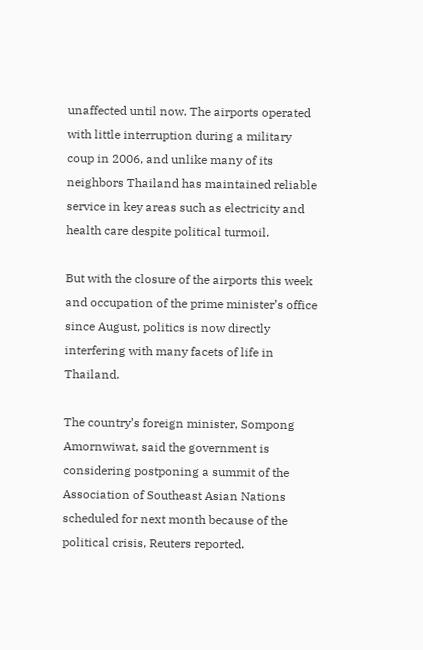unaffected until now. The airports operated with little interruption during a military coup in 2006, and unlike many of its neighbors Thailand has maintained reliable service in key areas such as electricity and health care despite political turmoil.

But with the closure of the airports this week and occupation of the prime minister’s office since August, politics is now directly interfering with many facets of life in Thailand.

The country’s foreign minister, Sompong Amornwiwat, said the government is considering postponing a summit of the Association of Southeast Asian Nations scheduled for next month because of the political crisis, Reuters reported.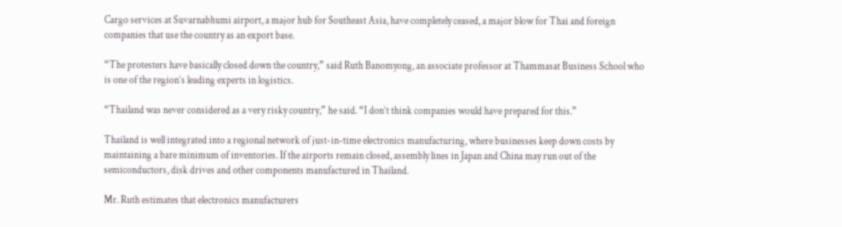Cargo services at Suvarnabhumi airport, a major hub for Southeast Asia, have completely ceased, a major blow for Thai and foreign companies that use the country as an export base.

“The protesters have basically closed down the country,” said Ruth Banomyong, an associate professor at Thammasat Business School who is one of the region’s leading experts in logistics.

“Thailand was never considered as a very risky country,” he said. “I don’t think companies would have prepared for this.”

Thailand is well integrated into a regional network of just-in-time electronics manufacturing, where businesses keep down costs by maintaining a bare minimum of inventories. If the airports remain closed, assembly lines in Japan and China may run out of the semiconductors, disk drives and other components manufactured in Thailand.

Mr. Ruth estimates that electronics manufacturers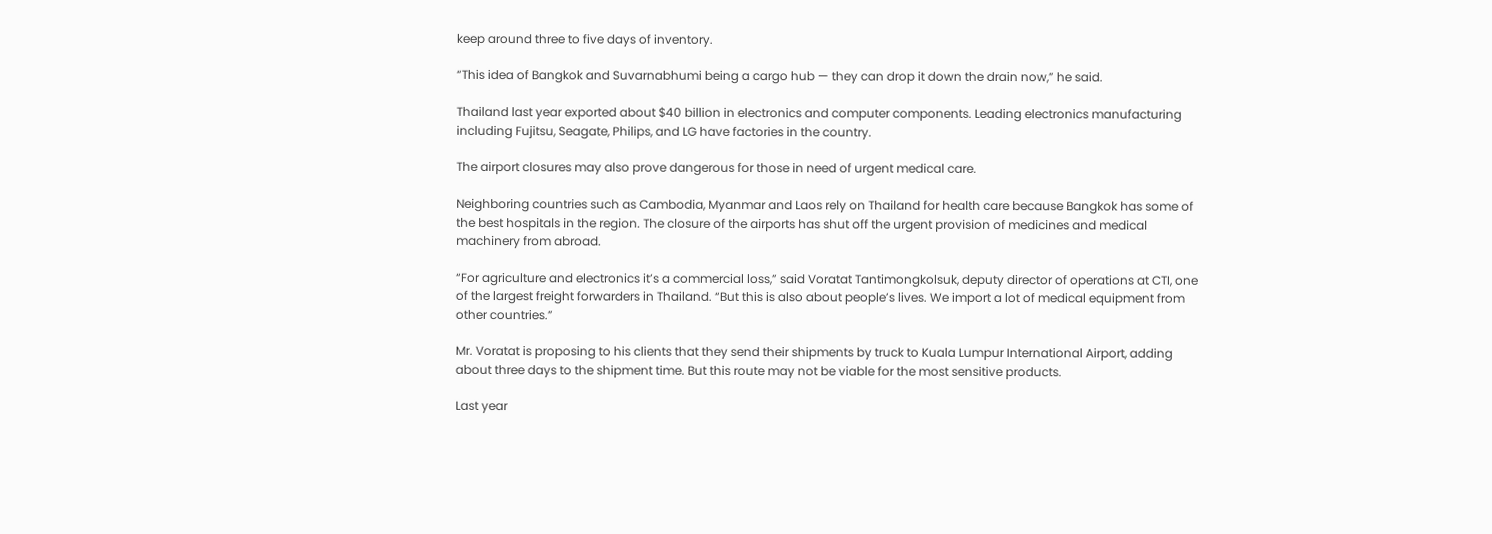keep around three to five days of inventory.

“This idea of Bangkok and Suvarnabhumi being a cargo hub — they can drop it down the drain now,” he said.

Thailand last year exported about $40 billion in electronics and computer components. Leading electronics manufacturing including Fujitsu, Seagate, Philips, and LG have factories in the country.

The airport closures may also prove dangerous for those in need of urgent medical care.

Neighboring countries such as Cambodia, Myanmar and Laos rely on Thailand for health care because Bangkok has some of the best hospitals in the region. The closure of the airports has shut off the urgent provision of medicines and medical machinery from abroad.

“For agriculture and electronics it’s a commercial loss,” said Voratat Tantimongkolsuk, deputy director of operations at CTI, one of the largest freight forwarders in Thailand. “But this is also about people’s lives. We import a lot of medical equipment from other countries.”

Mr. Voratat is proposing to his clients that they send their shipments by truck to Kuala Lumpur International Airport, adding about three days to the shipment time. But this route may not be viable for the most sensitive products.

Last year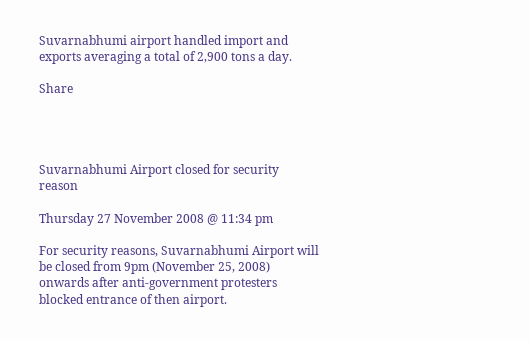Suvarnabhumi airport handled import and exports averaging a total of 2,900 tons a day.

Share




Suvarnabhumi Airport closed for security reason

Thursday 27 November 2008 @ 11:34 pm

For security reasons, Suvarnabhumi Airport will be closed from 9pm (November 25, 2008) onwards after anti-government protesters blocked entrance of then airport.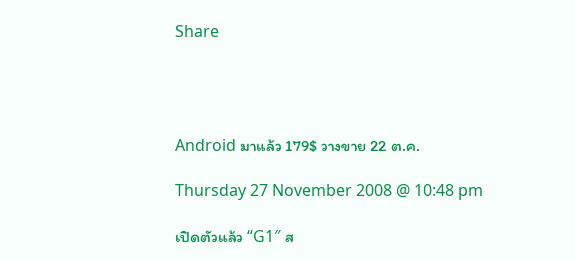Share




Android มาแล้ว 179$ วางขาย 22 ต.ค.

Thursday 27 November 2008 @ 10:48 pm

เปิดตัวแล้ว “G1″ ส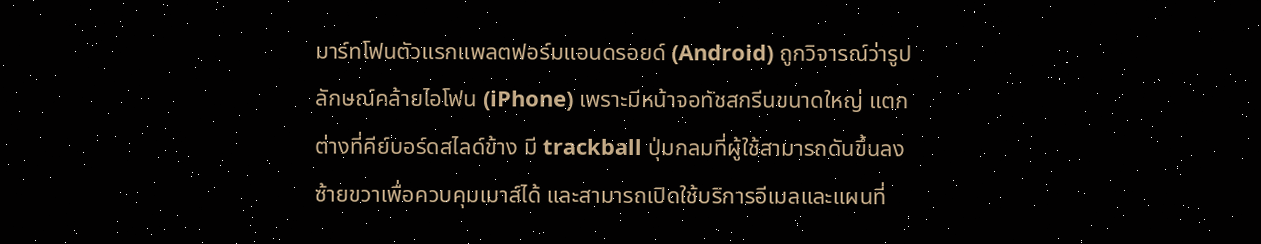มาร์ทโฟนตัวแรกแพลตฟอร์มแอนดรอยด์ (Android) ถูกวิจารณ์ว่ารูปลักษณ์คล้ายไอโฟน (iPhone) เพราะมีหน้าจอทัชสกรีนขนาดใหญ่ แตกต่างที่คีย์บอร์ดสไลด์ข้าง มี trackball ปุ่มกลมที่ผู้ใช้สามารถดันขึ้นลงซ้ายขวาเพื่อควบคุมเมาส์ได้ และสามารถเปิดใช้บริการอีเมลและแผนที่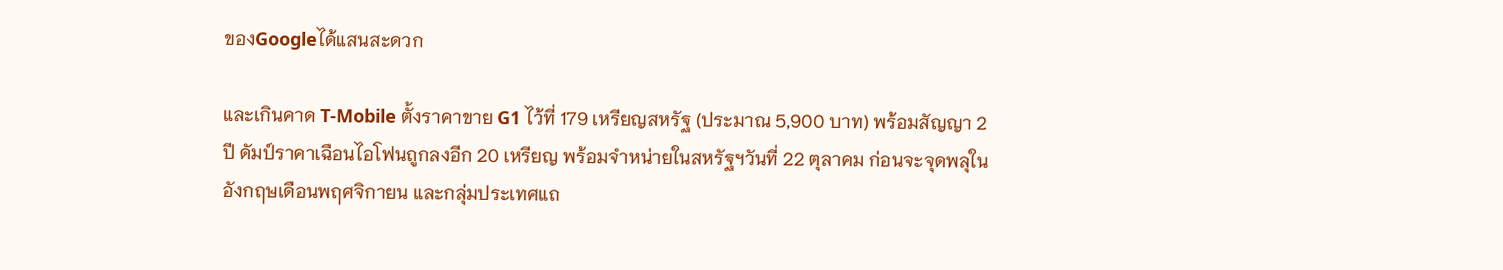ของGoogleได้แสนสะดวก

และเกินคาด T-Mobile ตั้งราคาขาย G1 ไว้ที่ 179 เหรียญสหรัฐ (ประมาณ 5,900 บาท) พร้อมสัญญา 2 ปี ดัมป์ราคาเฉือนไอโฟนถูกลงอีก 20 เหรียญ พร้อมจำหน่ายในสหรัฐฯวันที่ 22 ตุลาคม ก่อนจะจุดพลุในอังกฤษเดือนพฤศจิกายน และกลุ่มประเทศแถ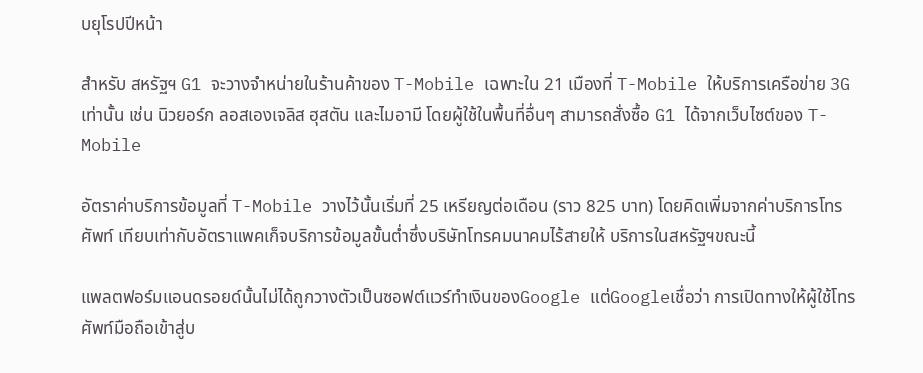บยุโรปปีหน้า

สำหรับ สหรัฐฯ G1 จะวางจำหน่ายในร้านค้าของ T-Mobile เฉพาะใน 21 เมืองที่ T-Mobile ให้บริการเครือข่าย 3G เท่านั้น เช่น นิวยอร์ก ลอสเองเจลิส ฮุสตัน และไมอามี โดยผู้ใช้ในพื้นที่อื่นๆ สามารถสั่งซื้อ G1 ได้จากเว็บไซต์ของ T-Mobile

อัตราค่าบริการข้อมูลที่ T-Mobile วางไว้นั้นเริ่มที่ 25 เหรียญต่อเดือน (ราว 825 บาท) โดยคิดเพิ่มจากค่าบริการโทรศัพท์ เทียบเท่ากับอัตราแพคเก็จบริการข้อมูลขั้นต่ำซึ่งบริษัทโทรคมนาคมไร้สายให้ บริการในสหรัฐฯขณะนี้

แพลตฟอร์มแอนดรอยด์นั้นไม่ได้ถูกวางตัวเป็นซอฟต์แวร์ทำเงินของGoogle แต่Googleเชื่อว่า การเปิดทางให้ผู้ใช้โทรศัพท์มือถือเข้าสู่บ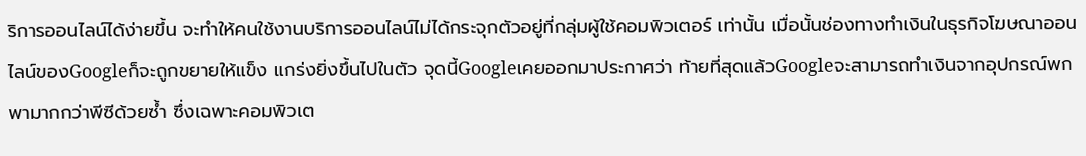ริการออนไลน์ได้ง่ายขึ้น จะทำให้คนใช้งานบริการออนไลน์ไม่ได้กระจุกตัวอยู่ที่กลุ่มผู้ใช้คอมพิวเตอร์ เท่านั้น เมื่อนั้นช่องทางทำเงินในธุรกิจโฆษณาออนไลน์ของGoogleก็จะถูกขยายให้แข็ง แกร่งยิ่งขึ้นไปในตัว จุดนี้Googleเคยออกมาประกาศว่า ท้ายที่สุดแล้วGoogleจะสามารถทำเงินจากอุปกรณ์พกพามากกว่าพีซีด้วยซ้ำ ซึ่งเฉพาะคอมพิวเต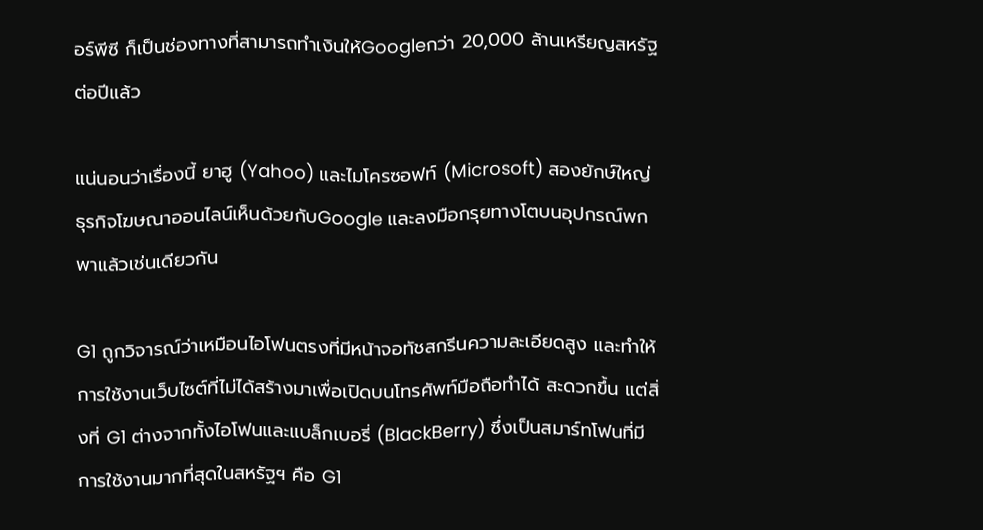อร์พีซี ก็เป็นช่องทางที่สามารถทำเงินให้Googleกว่า 20,000 ล้านเหรียญสหรัฐต่อปีแล้ว

แน่นอนว่าเรื่องนี้ ยาฮู (Yahoo) และไมโครซอฟท์ (Microsoft) สองยักษ์ใหญ่ธุรกิจโฆษณาออนไลน์เห็นด้วยกับGoogle และลงมือกรุยทางโตบนอุปกรณ์พกพาแล้วเช่นเดียวกัน

G1 ถูกวิจารณ์ว่าเหมือนไอโฟนตรงที่มีหน้าจอทัชสกรีนความละเอียดสูง และทำให้การใช้งานเว็บไซต์ที่ไม่ได้สร้างมาเพื่อเปิดบนโทรศัพท์มือถือทำได้ สะดวกขึ้น แต่สิ่งที่ G1 ต่างจากทั้งไอโฟนและแบล็กเบอรี่ (BlackBerry) ซึ่งเป็นสมาร์ทโฟนที่มีการใช้งานมากที่สุดในสหรัฐฯ คือ G1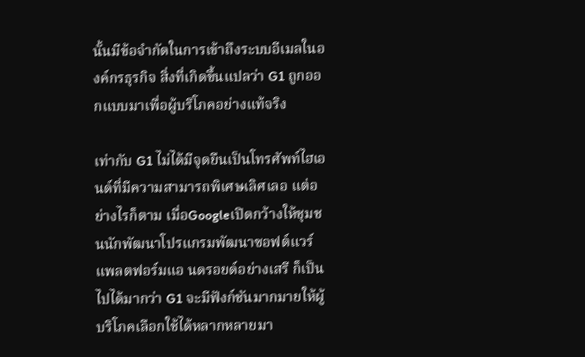นั้นมีข้อจำกัดในการเข้าถึงระบบอีเมลในองค์กรธุรกิจ สิ่งที่เกิดขึ้นแปลว่า G1 ถูกออกแบบมาเพื่อผู้บริโภคอย่างแท้จริง

เท่ากับ G1 ไม่ได้มีจุดยืนเป็นโทรศัพท์ไฮเอนด์ที่มีความสามารถพิเศษเลิศเลอ แต่อย่างไรก็ตาม เมื่อGoogleเปิดกว้างให้ชุมชนนักพัฒนาโปรแกรมพัฒนาซอฟต์แวร์แพลตฟอร์มแอ นดรอยด์อย่างเสรี ก็เป็นไปได้มากว่า G1 จะมีฟังก์ชันมากมายให้ผู้บริโภคเลือกใช้ได้หลากหลายมา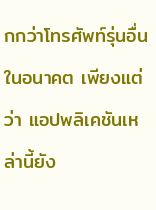กกว่าโทรศัพท์รุ่นอื่น ในอนาคต เพียงแต่ว่า แอปพลิเคชันเหล่านี้ยัง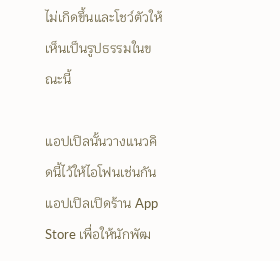ไม่เกิดขึ้นและโชว์ตัวให้เห็นเป็นรูปธรรมในขณะนี้

แอปเปิลนั้นวางแนวคิดนี้ไว้ให้ไอโฟนเช่นกัน แอปเปิลเปิดร้าน App Store เพื่อให้นักพัฒ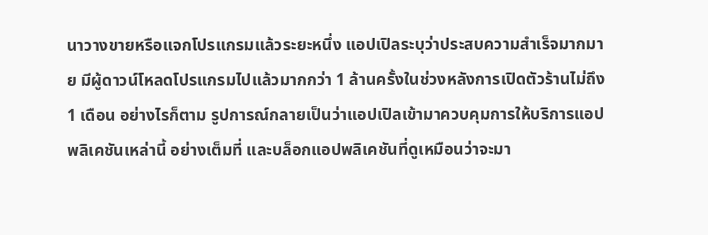นาวางขายหรือแจกโปรแกรมแล้วระยะหนึ่ง แอปเปิลระบุว่าประสบความสำเร็จมากมาย มีผู้ดาวน์โหลดโปรแกรมไปแล้วมากกว่า 1 ล้านครั้งในช่วงหลังการเปิดตัวร้านไม่ถึง 1 เดือน อย่างไรก็ตาม รูปการณ์กลายเป็นว่าแอปเปิลเข้ามาควบคุมการให้บริการแอปพลิเคชันเหล่านี้ อย่างเต็มที่ และบล็อกแอปพลิเคชันที่ดูเหมือนว่าจะมา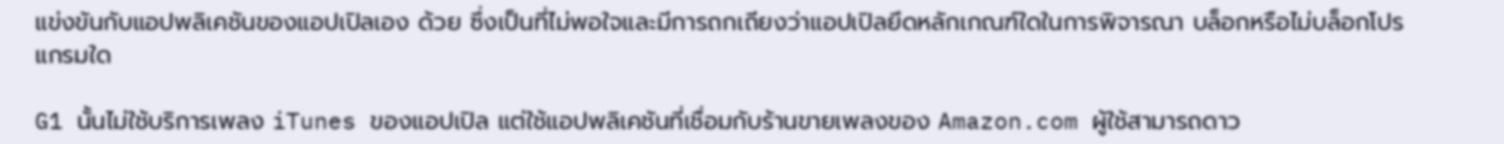แข่งขันกับแอปพลิเคชันของแอปเปิลเอง ด้วย ซึ่งเป็นที่ไม่พอใจและมีการถกเถียงว่าแอปเปิลยึดหลักเกณฑ์ใดในการพิจารณา บล็อกหรือไม่บล็อกโปรแกรมใด

G1 นั้นไม่ใช้บริการเพลง iTunes ของแอปเปิล แต่ใช้แอปพลิเคชันที่เชื่อมกับร้านขายเพลงของ Amazon.com ผู้ใช้สามารถดาว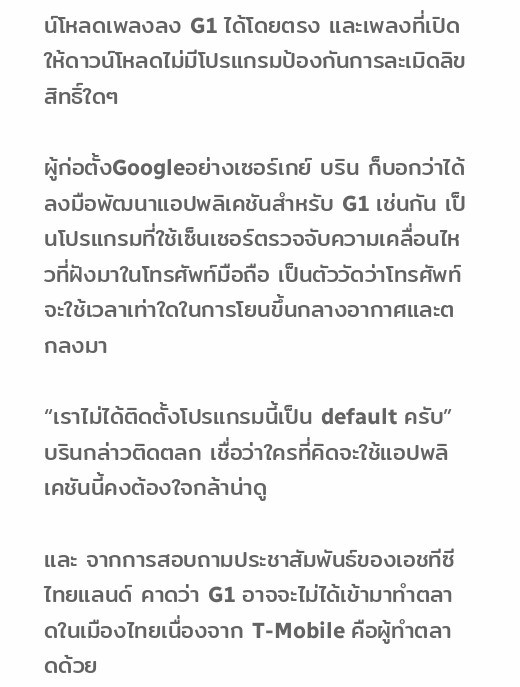น์โหลดเพลงลง G1 ได้โดยตรง และเพลงที่เปิดให้ดาวน์โหลดไม่มีโปรแกรมป้องกันการละเมิดลิขสิทธิ์ใดๆ

ผู้ก่อตั้งGoogleอย่างเซอร์เกย์ บริน ก็บอกว่าได้ลงมือพัฒนาแอปพลิเคชันสำหรับ G1 เช่นกัน เป็นโปรแกรมที่ใช้เซ็นเซอร์ตรวจจับความเคลื่อนไหวที่ฝังมาในโทรศัพท์มือถือ เป็นตัววัดว่าโทรศัพท์จะใช้เวลาเท่าใดในการโยนขึ้นกลางอากาศและตกลงมา

“เราไม่ได้ติดตั้งโปรแกรมนี้เป็น default ครับ” บรินกล่าวติดตลก เชื่อว่าใครที่คิดจะใช้แอปพลิเคชันนี้คงต้องใจกล้าน่าดู

และ จากการสอบถามประชาสัมพันธ์ของเอชทีซีไทยแลนด์ คาดว่า G1 อาจจะไม่ได้เข้ามาทำตลาดในเมืองไทยเนื่องจาก T-Mobile คือผู้ทำตลาดด้วย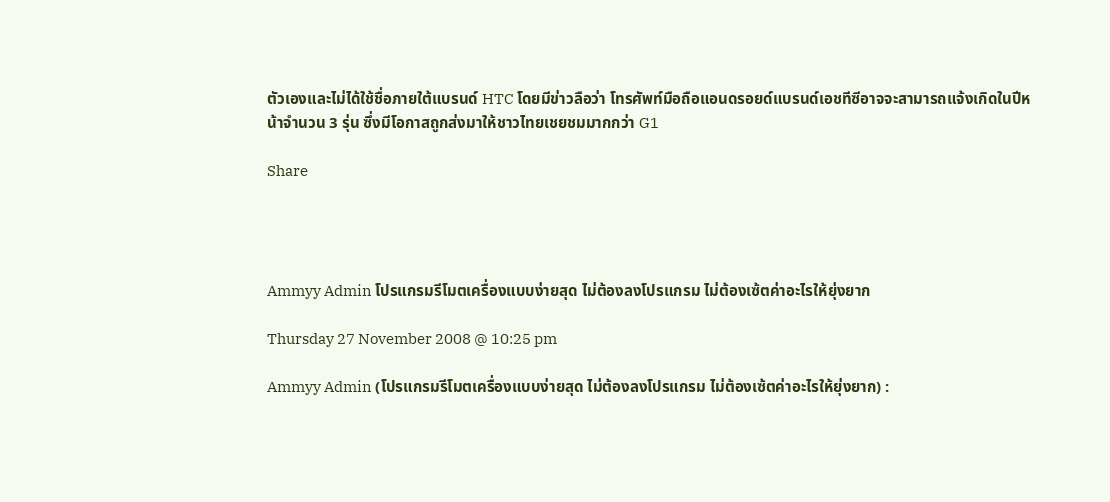ตัวเองและไม่ได้ใช้ชื่อภายใต้แบรนด์ HTC โดยมีข่าวลือว่า โทรศัพท์มือถือแอนดรอยด์แบรนด์เอชทีซีอาจจะสามารถแจ้งเกิดในปีหน้าจำนวน 3 รุ่น ซึ่งมีโอกาสถูกส่งมาให้ชาวไทยเชยชมมากกว่า G1

Share




Ammyy Admin โปรแกรมรีโมตเครื่องแบบง่ายสุด ไม่ต้องลงโปรแกรม ไม่ต้องเซ้ตค่าอะไรให้ยุ่งยาก

Thursday 27 November 2008 @ 10:25 pm

Ammyy Admin (โปรแกรมรีโมตเครื่องแบบง่ายสุด ไม่ต้องลงโปรแกรม ไม่ต้องเซ้ตค่าอะไรให้ยุ่งยาก) :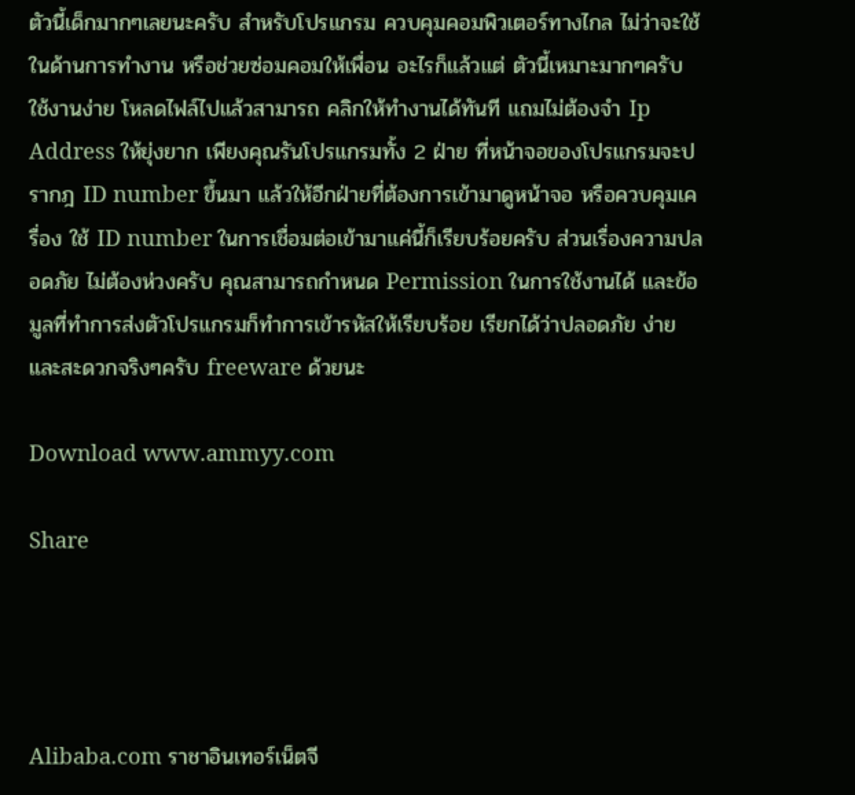ตัวนี้เด็กมากๆเลยนะครับ สำหรับโปรแกรม ควบคุมคอมพิวเตอร์ทางไกล ไม่ว่าจะใช้ในด้านการทำงาน หรือช่วยซ่อมคอมให้เพื่อน อะไรก็แล้วแต่ ตัวนี้เหมาะมากๆครับ ใช้งานง่าย โหลดไฟล์ไปแล้วสามารถ คลิกให้ทำงานได้ทันที แถมไม่ต้องจำ Ip Address ให้ยุ่งยาก เพียงคุณรันโปรแกรมทั้ง 2 ฝ่าย ที่หน้าจอของโปรแกรมจะปรากฎ ID number ขึ้นมา แล้วให้อีกฝ่ายที่ต้องการเข้ามาดูหน้าจอ หรือควบคุมเครื่อง ใช้ ID number ในการเชื่อมต่อเข้ามาแค่นี้ก็เรียบร้อยครับ ส่วนเรื่องความปลอดภัย ไม่ต้องห่วงครับ คุณสามารถกำหนด Permission ในการใช้งานได้ และข้อมูลที่ทำการส่งตัวโปรแกรมก็ทำการเข้ารหัสให้เรียบร้อย เรียกได้ว่าปลอดภัย ง่าย และสะดวกจริงๆครับ freeware ด้วยนะ

Download www.ammyy.com

Share




Alibaba.com ราชาอินเทอร์เน็ตจี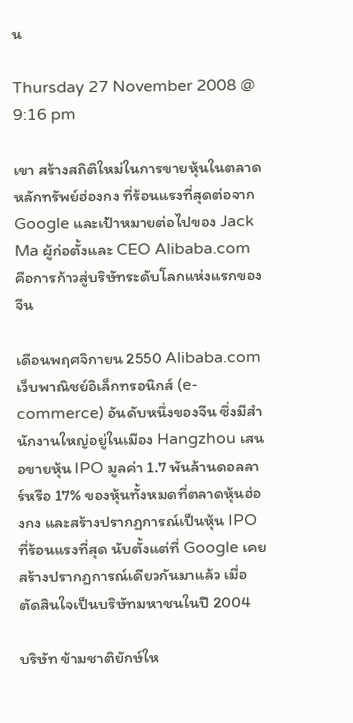น

Thursday 27 November 2008 @ 9:16 pm

เขา สร้างสถิติใหม่ในการขายหุ้นในตลาดหลักทรัพย์ฮ่องกง ที่ร้อนแรงที่สุดต่อจาก Google และเป้าหมายต่อไปของ Jack Ma ผู้ก่อตั้งและ CEO Alibaba.com คือการก้าวสู่บริษัทระดับโลกแห่งแรกของจีน

เดือนพฤศจิกายน 2550 Alibaba.com เว็บพาณิชย์อิเล็กทรอนิกส์ (e-commerce) อันดับหนึ่งของจีน ซึ่งมีสำนักงานใหญ่อยู่ในเมือง Hangzhou เสนอขายหุ้น IPO มูลค่า 1.7 พันล้านดอลลาร์หรือ 17% ของหุ้นทั้งหมดที่ตลาดหุ้นฮ่องกง และสร้างปรากฏการณ์เป็นหุ้น IPO ที่ร้อนแรงที่สุด นับตั้งแต่ที่ Google เคยสร้างปรากฏการณ์เดียวกันมาแล้ว เมื่อตัดสินใจเป็นบริษัทมหาชนในปี 2004

บริษัท ข้ามชาติยักษ์ให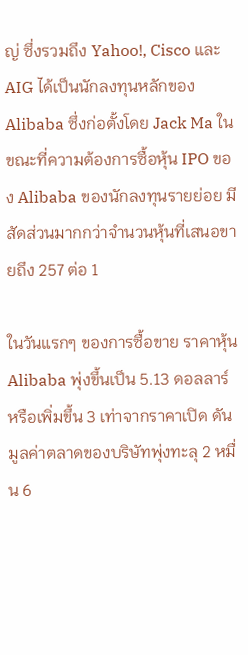ญ่ ซึ่งรวมถึง Yahoo!, Cisco และ AIG ได้เป็นนักลงทุนหลักของ Alibaba ซึ่งก่อตั้งโดย Jack Ma ในขณะที่ความต้องการซื้อหุ้น IPO ของ Alibaba ของนักลงทุนรายย่อย มีสัดส่วนมากกว่าจำนวนหุ้นที่เสนอขายถึง 257 ต่อ 1

ในวันแรกๆ ของการซื้อขาย ราคาหุ้น Alibaba พุ่งขึ้นเป็น 5.13 ดอลลาร์ หรือเพิ่มขึ้น 3 เท่าจากราคาเปิด ดันมูลค่าตลาดของบริษัทพุ่งทะลุ 2 หมื่น 6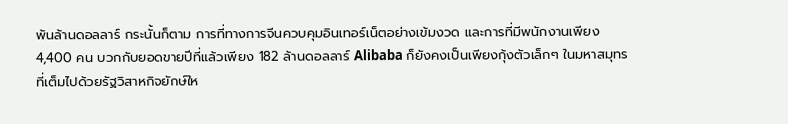พันล้านดอลลาร์ กระนั้นก็ตาม การที่ทางการจีนควบคุมอินเทอร์เน็ตอย่างเข้มงวด และการที่มีพนักงานเพียง 4,400 คน บวกกับยอดขายปีที่แล้วเพียง 182 ล้านดอลลาร์ Alibaba ก็ยังคงเป็นเพียงกุ้งตัวเล็กๆ ในมหาสมุทรที่เต็มไปด้วยรัฐวิสาหกิจยักษ์ให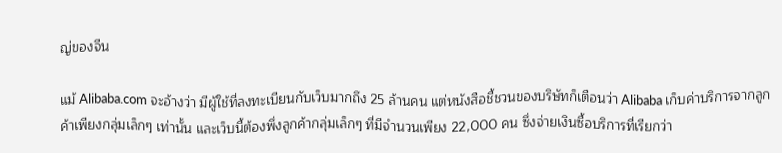ญ่ของจีน

แม้ Alibaba.com จะอ้างว่า มีผู้ใช้ที่ลงทะเบียนกับเว็บมากถึง 25 ล้านคน แต่หนังสือชี้ชวนของบริษัทก็เตือนว่า Alibaba เก็บค่าบริการจากลูกค้าเพียงกลุ่มเล็กๆ เท่านั้น และเว็บนี้ต้องพึ่งลูกค้ากลุ่มเล็กๆ ที่มีจำนวนเพียง 22,000 คน ซึ่งจ่ายเงินซื้อบริการที่เรียกว่า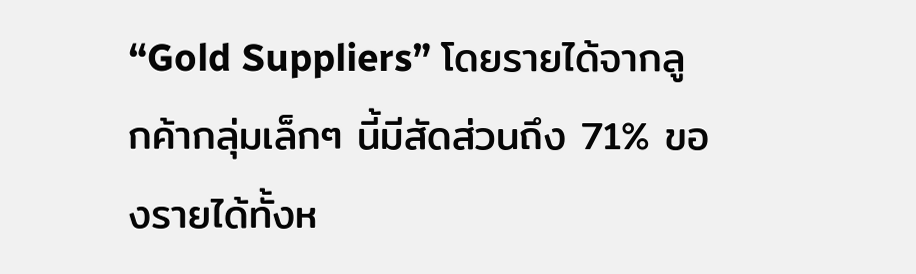“Gold Suppliers” โดยรายได้จากลูกค้ากลุ่มเล็กๆ นี้มีสัดส่วนถึง 71% ของรายได้ทั้งห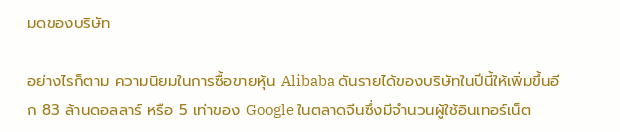มดของบริษัท

อย่างไรก็ตาม ความนิยมในการซื้อขายหุ้น Alibaba ดันรายได้ของบริษัทในปีนี้ให้เพิ่มขึ้นอีก 83 ล้านดอลลาร์ หรือ 5 เท่าของ Google ในตลาดจีนซึ่งมีจำนวนผู้ใช้อินเทอร์เน็ต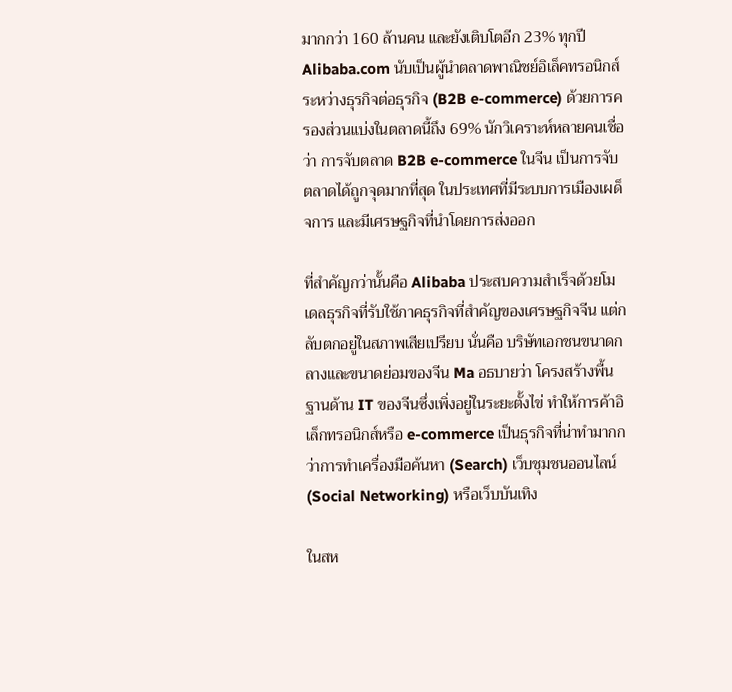มากกว่า 160 ล้านคน และยังเติบโตอีก 23% ทุกปี Alibaba.com นับเป็นผู้นำตลาดพาณิชย์อิเล็คทรอนิกส์ระหว่างธุรกิจต่อธุรกิจ (B2B e-commerce) ด้วยการครองส่วนแบ่งในตลาดนี้ถึง 69% นักวิเคราะห์หลายคนเชื่อว่า การจับตลาด B2B e-commerce ในจีน เป็นการจับตลาดได้ถูกจุดมากที่สุด ในประเทศที่มีระบบการเมืองเผด็จการ และมีเศรษฐกิจที่นำโดยการส่งออก

ที่สำคัญกว่านั้นคือ Alibaba ประสบความสำเร็จด้วยโมเดลธุรกิจที่รับใช้ภาคธุรกิจที่สำคัญของเศรษฐกิจจีน แต่กลับตกอยู่ในสภาพเสียเปรียบ นั่นคือ บริษัทเอกชนขนาดกลางและขนาดย่อมของจีน Ma อธบายว่า โครงสร้างพื้นฐานด้าน IT ของจีนซึ่งเพิ่งอยู่ในระยะตั้งไข่ ทำให้การค้าอิเล็กทรอนิกส์หรือ e-commerce เป็นธุรกิจที่น่าทำมากกว่าการทำเครื่องมือค้นหา (Search) เว็บชุมชนออนไลน์ (Social Networking) หรือเว็บบันเทิง

ในสห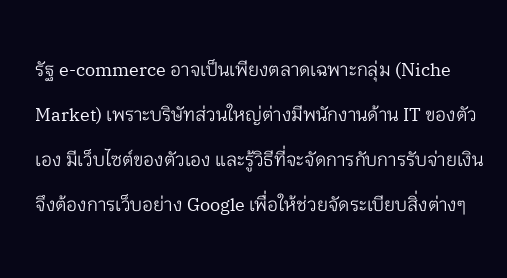รัฐ e-commerce อาจเป็นเพียงตลาดเฉพาะกลุ่ม (Niche Market) เพราะบริษัทส่วนใหญ่ต่างมีพนักงานด้าน IT ของตัวเอง มีเว็บไซต์ของตัวเอง และรู้วิธีที่จะจัดการกับการรับจ่ายเงิน จึงต้องการเว็บอย่าง Google เพื่อให้ช่วยจัดระเบียบสิ่งต่างๆ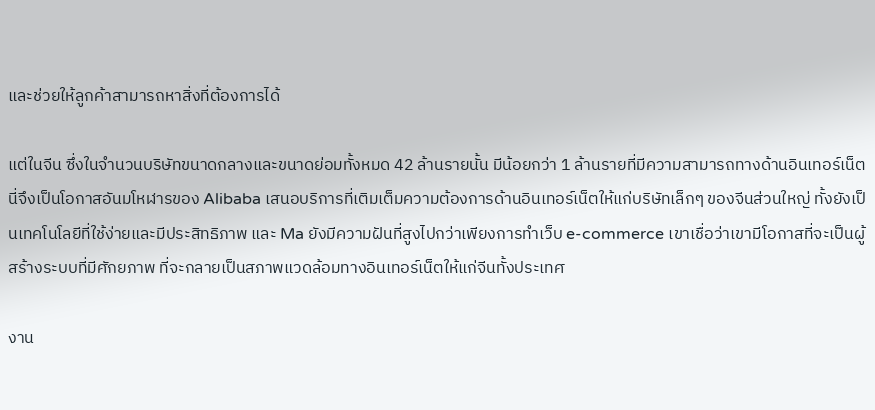และช่วยให้ลูกค้าสามารถหาสิ่งที่ต้องการได้

แต่ในจีน ซึ่งในจำนวนบริษัทขนาดกลางและขนาดย่อมทั้งหมด 42 ล้านรายนั้น มีน้อยกว่า 1 ล้านรายที่มีความสามารถทางด้านอินเทอร์เน็ต นี่จึงเป็นโอกาสอันมโหฬารของ Alibaba เสนอบริการที่เติมเต็มความต้องการด้านอินเทอร์เน็ตให้แก่บริษัทเล็กๆ ของจีนส่วนใหญ่ ทั้งยังเป็นเทคโนโลยีที่ใช้ง่ายและมีประสิทธิภาพ และ Ma ยังมีความฝันที่สูงไปกว่าเพียงการทำเว็บ e-commerce เขาเชื่อว่าเขามีโอกาสที่จะเป็นผู้สร้างระบบที่มีศักยภาพ ที่จะกลายเป็นสภาพแวดล้อมทางอินเทอร์เน็ตให้แก่จีนทั้งประเทศ

งาน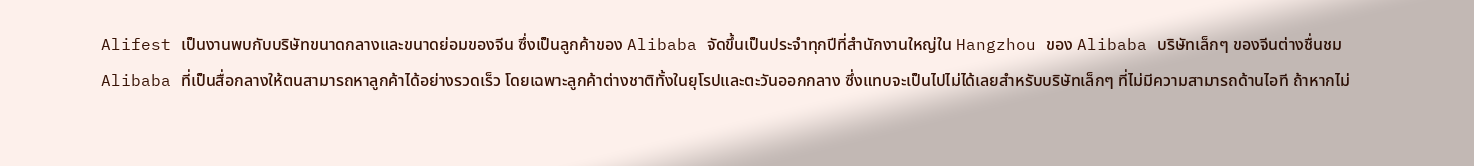Alifest เป็นงานพบกับบริษัทขนาดกลางและขนาดย่อมของจีน ซึ่งเป็นลูกค้าของ Alibaba จัดขึ้นเป็นประจำทุกปีที่สำนักงานใหญ่ใน Hangzhou ของ Alibaba บริษัทเล็กๆ ของจีนต่างชื่นชม Alibaba ที่เป็นสื่อกลางให้ตนสามารถหาลูกค้าได้อย่างรวดเร็ว โดยเฉพาะลูกค้าต่างชาติทั้งในยุโรปและตะวันออกกลาง ซึ่งแทบจะเป็นไปไม่ได้เลยสำหรับบริษัทเล็กๆ ที่ไม่มีความสามารถด้านไอที ถ้าหากไม่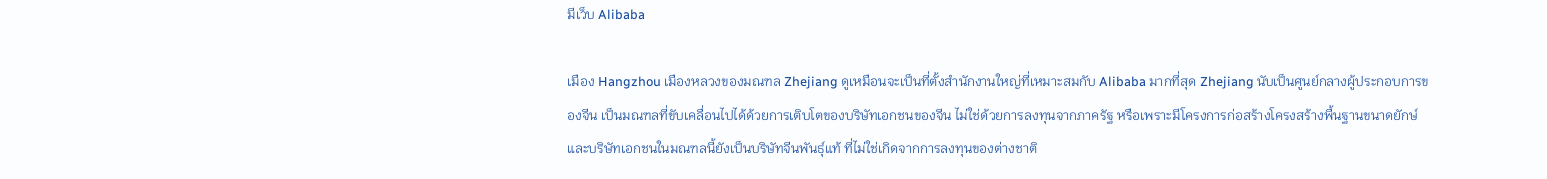มีเว็บ Alibaba

เมือง Hangzhou เมืองหลวงของมณฑล Zhejiang ดูเหมือนจะเป็นที่ตั้งสำนักงานใหญ่ที่เหมาะสมกับ Alibaba มากที่สุด Zhejiang นับเป็นศูนย์กลางผู้ประกอบการของจีน เป็นมณฑลที่ขับเคลื่อนไปได้ด้วยการเติบโตของบริษัทเอกชนของจีน ไม่ใช่ด้วยการลงทุนจากภาครัฐ หรือเพราะมีโครงการก่อสร้างโครงสร้างพื้นฐานขนาดยักษ์ และบริษัทเอกชนในมณฑลนี้ยังเป็นบริษัทจีนพันธุ์แท้ ที่ไม่ใช่เกิดจากการลงทุนของต่างชาติ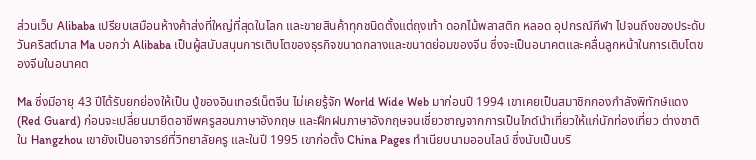ส่วนเว็บ Alibaba เปรียบเสมือนห้างค้าส่งที่ใหญ่ที่สุดในโลก และขายสินค้าทุกชนิดตั้งแต่ถุงเท้า ดอกไม้พลาสติก หลอด อุปกรณ์กีฬา ไปจนถึงของประดับวันคริสต์มาส Ma บอกว่า Alibaba เป็นผู้สนับสนุนการเติบโตของธุรกิจขนาดกลางและขนาดย่อมของจีน ซึ่งจะเป็นอนาคตและคลื่นลูกหน้าในการเติบโตของจีนในอนาคต

Ma ซึ่งมีอายุ 43 ปีได้รับยกย่องให้เป็น ปู่ของอินเทอร์เน็ตจีน ไม่เคยรู้จัก World Wide Web มาก่อนปี 1994 เขาเคยเป็นสมาชิกกองกำลังพิทักษ์แดง (Red Guard) ก่อนจะเปลี่ยนมายึดอาชีพครูสอนภาษาอังกฤษ และฝึกฝนภาษาอังกฤษจนเชี่ยวชาญจากการเป็นไกด์นำเที่ยวให้แก่นักท่องเที่ยว ต่างชาติใน Hangzhou เขายังเป็นอาจารย์ที่วิทยาลัยครู และในปี 1995 เขาก่อตั้ง China Pages ทำเนียบนามออนไลน์ ซึ่งนับเป็นบริ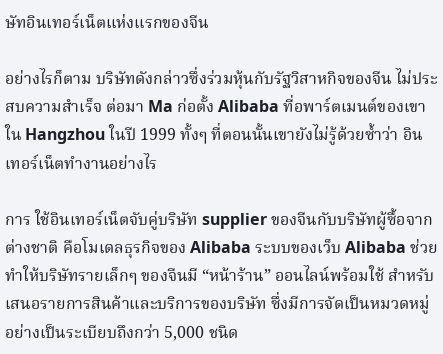ษัทอินเทอร์เน็ตแห่งแรกของจีน

อย่างไรก็ตาม บริษัทดังกล่าวซึ่งร่วมหุ้นกับรัฐวิสาหกิจของจีน ไม่ประสบความสำเร็จ ต่อมา Ma ก่อตั้ง Alibaba ที่อพาร์ตเมนต์ของเขาใน Hangzhou ในปี 1999 ทั้งๆ ที่ตอนนั้นเขายังไม่รู้ด้วยซ้ำว่า อินเทอร์เน็ตทำงานอย่างไร

การ ใช้อินเทอร์เน็ตจับคู่บริษัท supplier ของจีนกับบริษัทผู้ซื้อจากต่างชาติ คือโมเดลธุรกิจของ Alibaba ระบบของเว็บ Alibaba ช่วยทำให้บริษัทรายเล็กๆ ของจีนมี “หน้าร้าน” ออนไลน์พร้อมใช้ สำหรับเสนอรายการสินค้าและบริการของบริษัท ซึ่งมีการจัดเป็นหมวดหมู่อย่างเป็นระเบียบถึงกว่า 5,000 ชนิด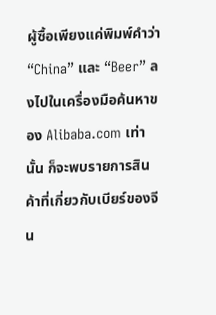ผู้ซื้อเพียงแค่พิมพ์คำว่า “China” และ “Beer” ลงไปในเครื่องมือค้นหาของ Alibaba.com เท่านั้น ก็จะพบรายการสินค้าที่เกี่ยวกับเบียร์ของจีน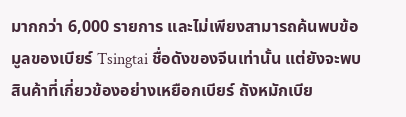มากกว่า 6,000 รายการ และไม่เพียงสามารถค้นพบข้อมูลของเบียร์ Tsingtai ชื่อดังของจีนเท่านั้น แต่ยังจะพบสินค้าที่เกี่ยวข้องอย่างเหยือกเบียร์ ถังหมักเบีย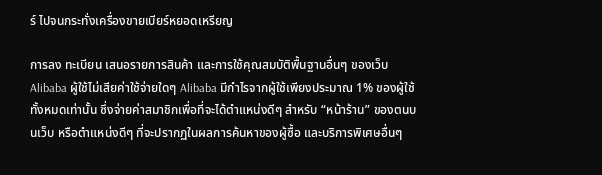ร์ ไปจนกระทั่งเครื่องขายเบียร์หยอดเหรียญ

การลง ทะเบียน เสนอรายการสินค้า และการใช้คุณสมบัติพื้นฐานอื่นๆ ของเว็บ Alibaba ผู้ใช้ไม่เสียค่าใช้จ่ายใดๆ Alibaba มีกำไรจากผู้ใช้เพียงประมาณ 1% ของผู้ใช้ทั้งหมดเท่านั้น ซึ่งจ่ายค่าสมาชิกเพื่อที่จะได้ตำแหน่งดีๆ สำหรับ “หน้าร้าน” ของตนบนเว็บ หรือตำแหน่งดีๆ ที่จะปรากฏในผลการค้นหาของผู้ซื้อ และบริการพิเศษอื่นๆ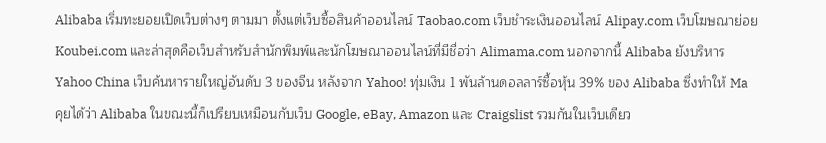Alibaba เริ่มทะยอยเปิดเว็บต่างๆ ตามมา ตั้งแต่เว็บซื้อสินค้าออนไลน์ Taobao.com เว็บชำระเงินออนไลน์ Alipay.com เว็บโฆษณาย่อย Koubei.com และล่าสุดคือเว็บสำหรับสำนักพิมพ์และนักโฆษณาออนไลน์ที่มีชื่อว่า Alimama.com นอกจากนี้ Alibaba ยังบริหาร Yahoo China เว็บค้นหารายใหญ่อันดับ 3 ของจีน หลังจาก Yahoo! ทุ่มเงิน 1 พันล้านดอลลาร์ซื้อหุ้น 39% ของ Alibaba ซึ่งทำให้ Ma คุยได้ว่า Alibaba ในขณะนี้ก็เปรียบเหมือนกับเว็บ Google, eBay, Amazon และ Craigslist รวมกันในเว็บเดียว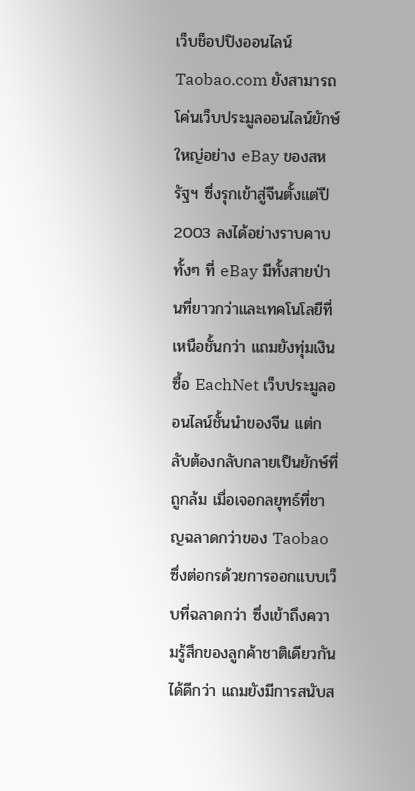เว็บช็อปปิงออนไลน์ Taobao.com ยังสามารถโค่นเว็บประมูลออนไลน์ยักษ์ใหญ่อย่าง eBay ของสหรัฐฯ ซึ่งรุกเข้าสู่จีนตั้งแต่ปี 2003 ลงได้อย่างราบคาบ ทั้งๆ ที่ eBay มีทั้งสายป่านที่ยาวกว่าและเทคโนโลยีที่เหนือชั้นกว่า แถมยังทุ่มเงินซื้อ EachNet เว็บประมูลออนไลน์ชั้นนำของจีน แต่กลับต้องกลับกลายเป็นยักษ์ที่ถูกล้ม เมื่อเจอกลยุทธ์ที่ชาญฉลาดกว่าของ Taobao ซึ่งต่อกรด้วยการออกแบบเว็บที่ฉลาดกว่า ซึ่งเข้าถึงความรู้สึกของลูกค้าชาติเดียวกันได้ดีกว่า แถมยังมีการสนับส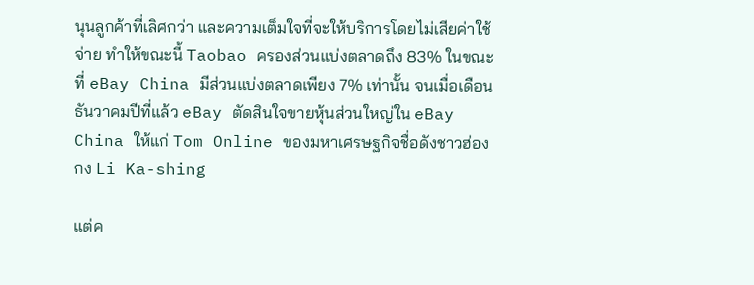นุนลูกค้าที่เลิศกว่า และความเต็มใจที่จะให้บริการโดยไม่เสียค่าใช้จ่าย ทำให้ขณะนี้ Taobao ครองส่วนแบ่งตลาดถึง 83% ในขณะที่ eBay China มีส่วนแบ่งตลาดเพียง 7% เท่านั้น จนเมื่อเดือนธันวาคมปีที่แล้ว eBay ตัดสินใจขายหุ้นส่วนใหญ่ใน eBay China ให้แก่ Tom Online ของมหาเศรษฐกิจชื่อดังชาวฮ่องกง Li Ka-shing

แต่ค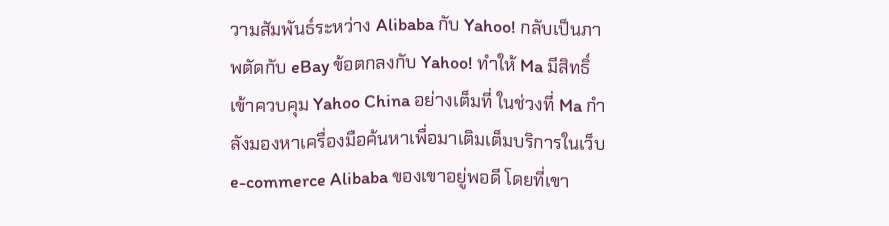วามสัมพันธ์ระหว่าง Alibaba กับ Yahoo! กลับเป็นภาพตัดกับ eBay ข้อตกลงกับ Yahoo! ทำให้ Ma มีสิทธิ์เข้าควบคุม Yahoo China อย่างเต็มที่ ในช่วงที่ Ma กำลังมองหาเครื่องมือค้นหาเพื่อมาเติมเต็มบริการในเว็บ e-commerce Alibaba ของเขาอยู่พอดี โดยที่เขา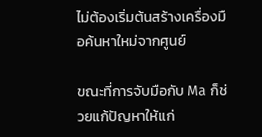ไม่ต้องเริ่มต้นสร้างเครื่องมือค้นหาใหม่จากศูนย์

ขณะที่การจับมือกับ Ma ก็ช่วยแก้ปัญหาให้แก่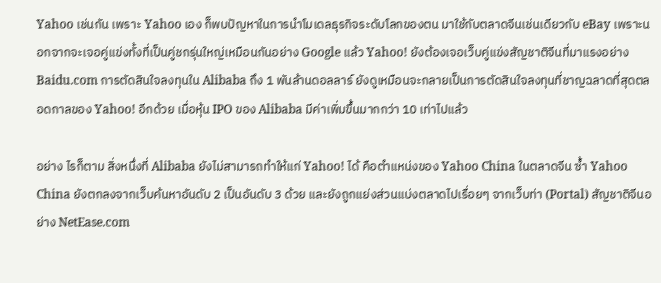Yahoo เช่นกัน เพราะ Yahoo เอง ก็พบปัญหาในการนำโมเดลธุรกิจระดับโลกของตน มาใช้กับตลาดจีนเช่นเดียวกับ eBay เพราะนอกจากจะเจอคู่แข่งทั้งที่เป็นคู่ชกรุ่นใหญ่เหมือนกันอย่าง Google แล้ว Yahoo! ยังต้องเจอเว็บคู่แข่งสัญชาติจีนที่มาแรงอย่าง Baidu.com การตัดสินใจลงทุนใน Alibaba ถึง 1 พันล้านดอลลาร์ ยังดูเหมือนจะกลายเป็นการตัดสินใจลงทุนที่ชาญฉลาดที่สุดตลอดกาลของ Yahoo! อีกด้วย เมื่อหุ้น IPO ของ Alibaba มีค่าเพิ่มขึ้นมากกว่า 10 เท่าไปแล้ว

อย่าง ไรก็ตาม สิ่งหนึ่งที่ Alibaba ยังไม่สามารถทำให้แก่ Yahoo! ได้ คือตำแหน่งของ Yahoo China ในตลาดจีน ซ้ำ Yahoo China ยังตกลงจากเว็บค้นหาอันดับ 2 เป็นอันดับ 3 ด้วย และยังถูกแย่งส่วนแบ่งตลาดไปเรื่อยๆ จากเว็บท่า (Portal) สัญชาติจีนอย่าง NetEase.com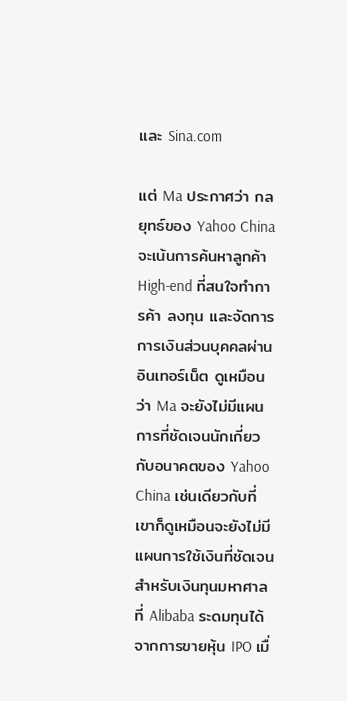และ Sina.com

แต่ Ma ประกาศว่า กลยุทธ์ของ Yahoo China จะเน้นการค้นหาลูกค้า High-end ที่สนใจทำการค้า ลงทุน และจัดการการเงินส่วนบุคคลผ่านอินเทอร์เน็ต ดูเหมือนว่า Ma จะยังไม่มีแผนการที่ชัดเจนนักเกี่ยวกับอนาคตของ Yahoo China เช่นเดียวกับที่เขาก็ดูเหมือนจะยังไม่มีแผนการใช้เงินที่ชัดเจน สำหรับเงินทุนมหาศาลที่ Alibaba ระดมทุนได้จากการขายหุ้น IPO เมื่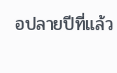อปลายปีที่แล้ว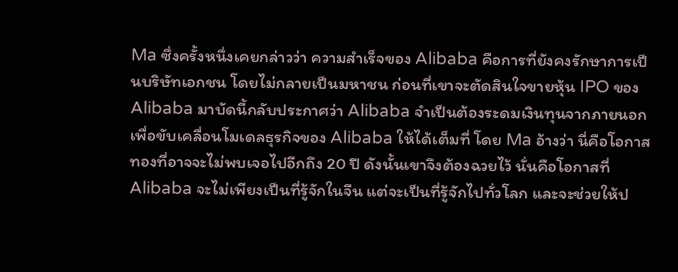Ma ซึ่งครั้งหนึ่งเคยกล่าวว่า ความสำเร็จของ Alibaba คือการที่ยังคงรักษาการเป็นบริษัทเอกชน โดยไม่กลายเป็นมหาชน ก่อนที่เขาจะตัดสินใจขายหุ้น IPO ของ Alibaba มาบัดนี้กลับประกาศว่า Alibaba จำเป็นต้องระดมเงินทุนจากภายนอก เพื่อขับเคลื่อนโมเดลธุรกิจของ Alibaba ให้ได้เต็มที่ โดย Ma อ้างว่า นี่คือโอกาสทองที่อาจจะไม่พบเจอไปอีกถึง 20 ปี ดังนั้นเขาจึงต้องฉวยไว้ นั่นคือโอกาสที่ Alibaba จะไม่เพียงเป็นที่รู้จักในจีน แต่จะเป็นที่รู้จักไปทั่วโลก และจะช่วยให้ป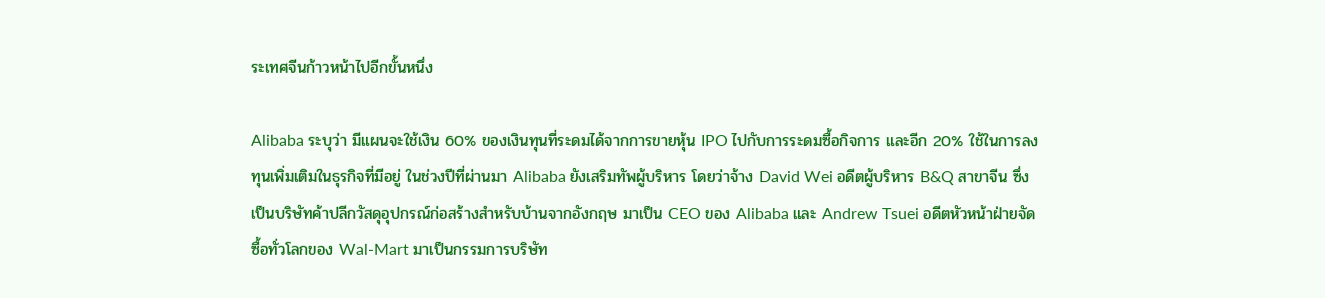ระเทศจีนก้าวหน้าไปอีกขั้นหนึ่ง

Alibaba ระบุว่า มีแผนจะใช้เงิน 60% ของเงินทุนที่ระดมได้จากการขายหุ้น IPO ไปกับการระดมซื้อกิจการ และอีก 20% ใช้ในการลงทุนเพิ่มเติมในธุรกิจที่มีอยู่ ในช่วงปีที่ผ่านมา Alibaba ยังเสริมทัพผู้บริหาร โดยว่าจ้าง David Wei อดีตผู้บริหาร B&Q สาขาจีน ซึ่งเป็นบริษัทค้าปลีกวัสดุอุปกรณ์ก่อสร้างสำหรับบ้านจากอังกฤษ มาเป็น CEO ของ Alibaba และ Andrew Tsuei อดีตหัวหน้าฝ่ายจัดซื้อทั่วโลกของ Wal-Mart มาเป็นกรรมการบริษัท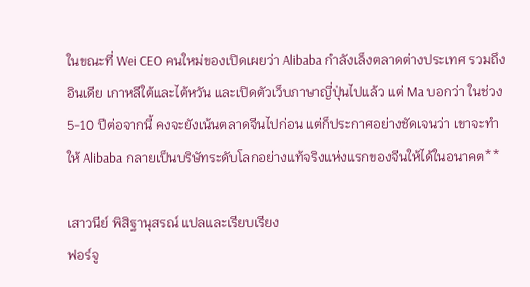ในขณะที่ Wei CEO คนใหม่ของเปิดเผยว่า Alibaba กำลังเล็งตลาดต่างประเทศ รวมถึงอินเดีย เกาหลีใต้และไต้หวัน และเปิดตัวเว็บภาษาญี่ปุ่นไปแล้ว แต่ Ma บอกว่า ในช่วง 5-10 ปีต่อจากนี้ คงจะยังเน้นตลาดจีนไปก่อน แต่ก็ประกาศอย่างชัดเจนว่า เขาจะทำให้ Alibaba กลายเป็นบริษัทระดับโลกอย่างแท้จริงแห่งแรกของจีนให้ได้ในอนาคต**

เสาวนีย์ พิสิฐานุสรณ์ แปลและเรียบเรียง
ฟอร์จู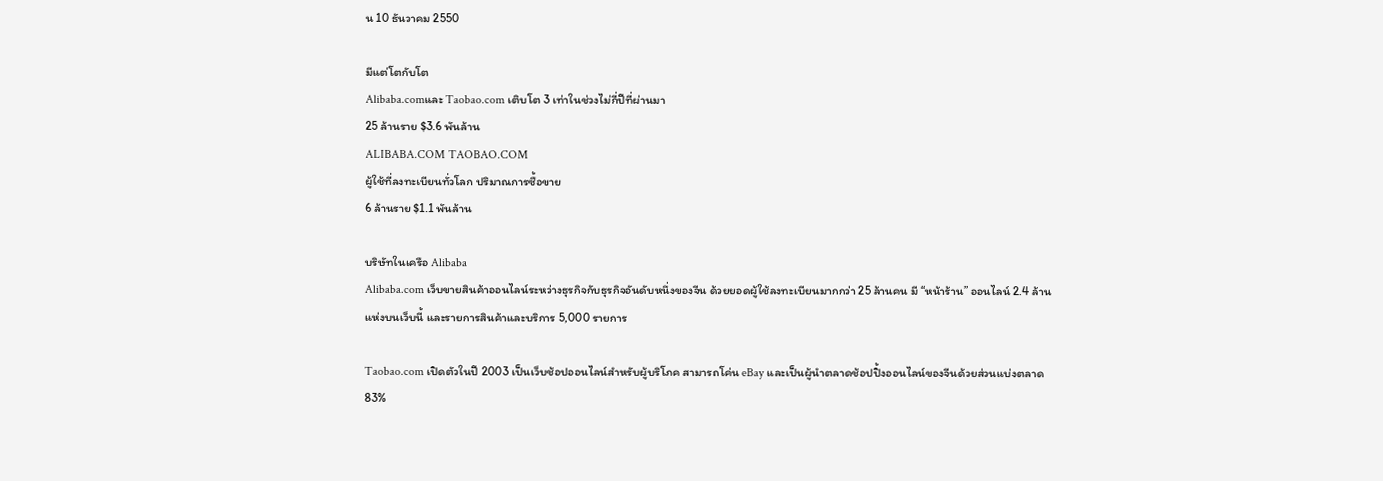น 10 ธันวาคม 2550

มีแต่โตกับโต
Alibaba.comและ Taobao.com เติบโต 3 เท่าในช่วงไม่กี่ปีที่ผ่านมา
25 ล้านราย $3.6 พันล้าน
ALIBABA.COM TAOBAO.COM
ผู้ใช้ที่ลงทะเบียนทั่วโลก ปริมาณการซื้อขาย
6 ล้านราย $1.1 พันล้าน

บริษัทในเครือ Alibaba
Alibaba.com เว็บขายสินค้าออนไลน์ระหว่างธุรกิจกับธุรกิจอันดับหนึ่งของจีน ด้วยยอดผู้ใช้ลงทะเบียนมากกว่า 25 ล้านคน มี “หน้าร้าน” ออนไลน์ 2.4 ล้านแห่งบนเว็บนี้ และรายการสินค้าและบริการ 5,000 รายการ

Taobao.com เปิดตัวในปี 2003 เป็นเว็บช้อปออนไลน์สำหรับผู้บริโภค สามารถโค่น eBay และเป็นผู้นำตลาดช้อปปิ้งออนไลน์ของจีนด้วยส่วนแบ่งตลาด 83%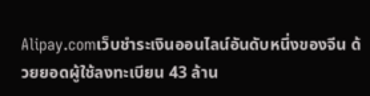Alipay.comเว็บชำระเงินออนไลน์อันดับหนึ่งของจีน ด้วยยอดผู้ใช้ลงทะเบียน 43 ล้าน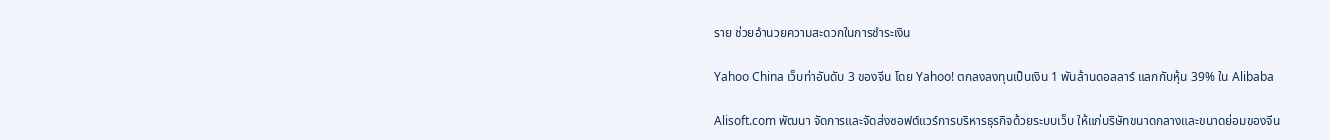ราย ช่วยอำนวยความสะดวกในการชำระเงิน

Yahoo China เว็บท่าอันดับ 3 ของจีน โดย Yahoo! ตกลงลงทุนเป็นเงิน 1 พันล้านดอลลาร์ แลกกับหุ้น 39% ใน Alibaba

Alisoft.com พัฒนา จัดการและจัดส่งซอฟต์แวร์การบริหารธุรกิจด้วยระบบเว็บ ให้แก่บริษัทขนาดกลางและขนาดย่อมของจีน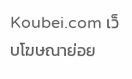Koubei.com เว็บโฆษณาย่อย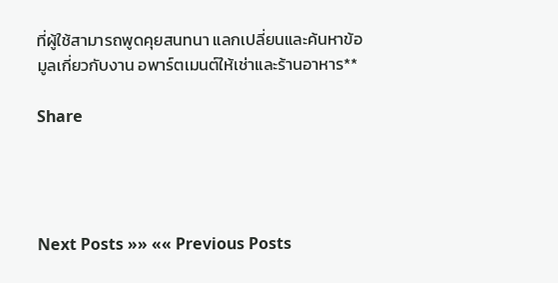ที่ผู้ใช้สามารถพูดคุยสนทนา แลกเปลี่ยนและค้นหาข้อมูลเกี่ยวกับงาน อพาร์ตเมนต์ให้เช่าและร้านอาหาร**

Share




Next Posts »» «« Previous Posts